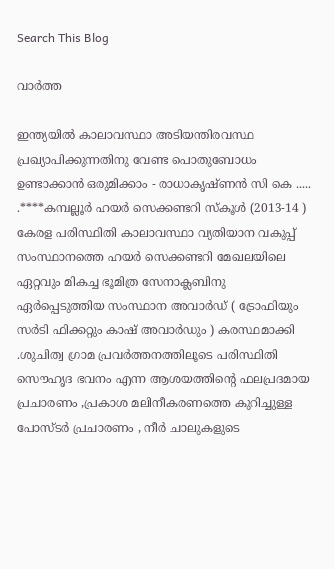Search This Blog

വാര്‍ത്ത

ഇന്ത്യയിൽ കാലാവസ്ഥാ അടിയന്തിരവസ്ഥ പ്രഖ്യാപിക്കുന്നതിനു വേണ്ട പൊതുബോധം ഉണ്ടാക്കാൻ ഒരുമിക്കാം - രാധാകൃഷ്ണൻ സി കെ ..... .****കമ്പല്ലൂർ ഹയർ സെക്കണ്ടറി സ്‌കൂൾ (2013-14 ) കേരള പരിസ്ഥിതി കാലാവസ്ഥാ വ്യതിയാന വകുപ്പ് സംസ്ഥാനത്തെ ഹയർ സെക്കണ്ടറി മേഖലയിലെ ഏറ്റവും മികച്ച ഭൂമിത്ര സേനാക്ലബിനു ഏർപ്പെടുത്തിയ സംസ്ഥാന അവാർഡ്‌ ( ട്രോഫിയും സർടി ഫിക്കറ്റും കാഷ് അവാർഡും ) കരസ്ഥമാക്കി .ശുചിത്വ ഗ്രാമ പ്രവർത്തനത്തിലൂടെ പരിസ്ഥിതി സൌഹൃദ ഭവനം എന്ന ആശയത്തിന്റെ ഫലപ്രദമായ പ്രചാരണം ,പ്രകാശ മലിനീകരണത്തെ കുറിച്ചുള്ള പോസ്ടർ പ്രചാരണം , നീർ ചാലുകളുടെ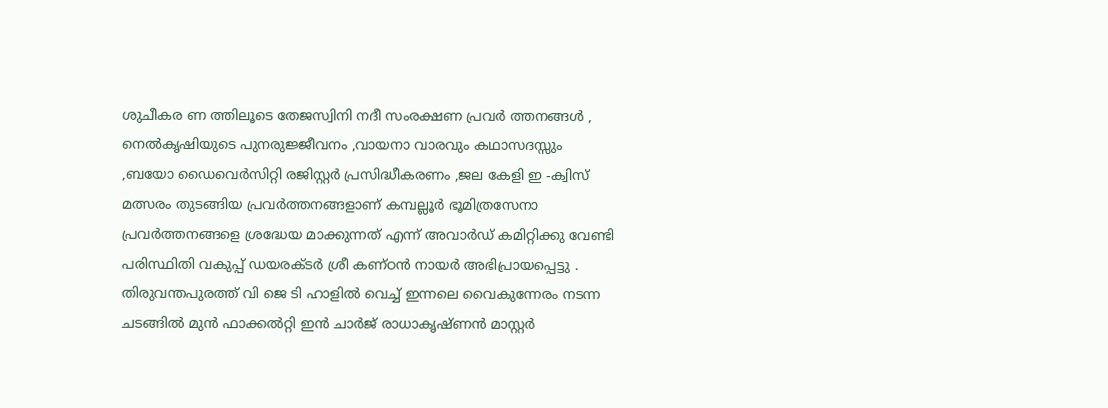ശുചീകര ണ ത്തിലൂടെ തേജസ്വിനി നദീ സംരക്ഷണ പ്രവർ ത്തനങ്ങൾ , നെൽകൃഷിയുടെ പുനരുജ്ജീവനം ,വായനാ വാരവും കഥാസദസ്സും ,ബയോ ഡൈവെർസിറ്റി രജിസ്റ്റർ പ്രസിദ്ധീകരണം ,ജല കേളി ഇ -ക്വിസ് മത്സരം തുടങ്ങിയ പ്രവർത്തനങ്ങളാണ് കമ്പല്ലൂർ ഭൂമിത്രസേനാ പ്രവർത്തനങ്ങളെ ശ്രദ്ധേയ മാക്കുന്നത് എന്ന് അവാർഡ് കമിറ്റിക്കു വേണ്ടി പരിസ്ഥിതി വകുപ്പ് ഡയരക്ടർ ശ്രീ കണ്ഠൻ നായർ അഭിപ്രായപ്പെട്ടു . തിരുവന്തപുരത്ത് വി ജെ ടി ഹാളിൽ വെച്ച് ഇന്നലെ വൈകുന്നേരം നടന്ന ചടങ്ങിൽ മുൻ ഫാക്കൽറ്റി ഇൻ ചാർജ് രാധാകൃഷ്ണൻ മാസ്റ്റർ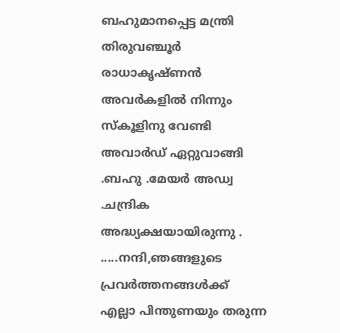ബഹുമാനപ്പെട്ട മന്ത്രി തിരുവഞ്ചൂർ രാധാകൃഷ്ണൻ അവർകളിൽ നിന്നും സ്കൂളിനു വേണ്ടി അവാർഡ്‌ ഏറ്റുവാങ്ങി .ബഹു .മേയർ അഡ്വ .ചന്ദ്രിക അദ്ധ്യക്ഷയായിരുന്നു . .....നന്ദി,ഞങ്ങളുടെ പ്രവര്‍ത്തനങ്ങള്‍ക്ക് എല്ലാ പിന്തുണയും തരുന്ന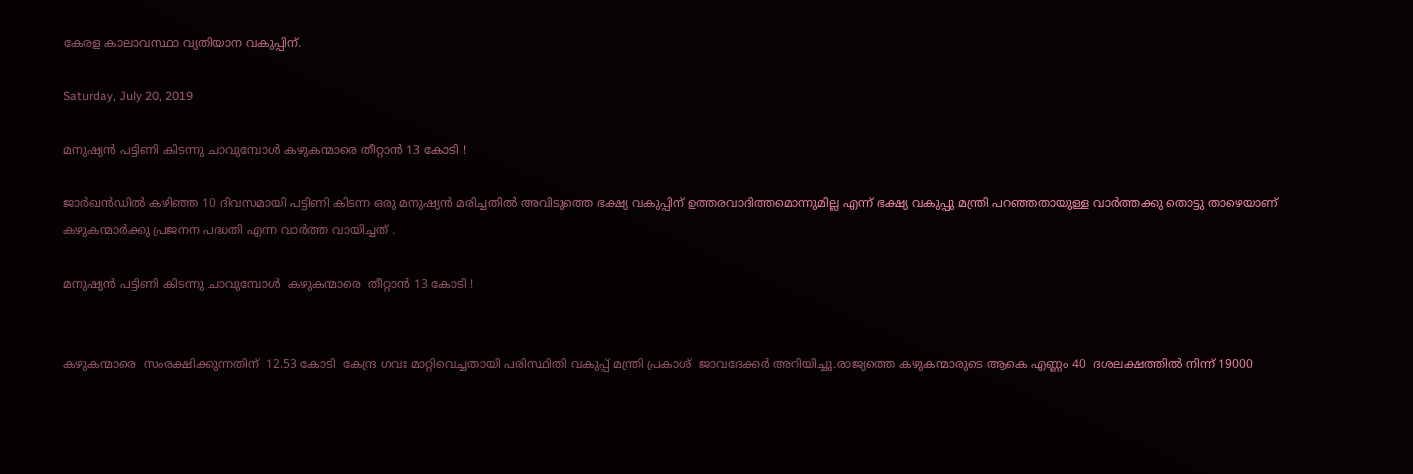കേരള കാലാവസ്ഥാ വ്യതിയാന വകുപ്പിന്.

Saturday, July 20, 2019

മനുഷ്യൻ പട്ടിണി കിടന്നു ചാവുമ്പോൾ കഴുകന്മാരെ തീറ്റാൻ 13 കോടി !

ജാർഖൻഡിൽ കഴിഞ്ഞ 10 ദിവസമായി പട്ടിണി കിടന്ന ഒരു മനുഷ്യൻ മരിച്ചതിൽ അവിടുത്തെ ഭക്ഷ്യ വകുപ്പിന് ഉത്തരവാദിത്തമൊന്നുമില്ല എന്ന് ഭക്ഷ്യ വകുപ്പു മന്ത്രി പറഞ്ഞതായുള്ള വാർത്തക്കു തൊട്ടു താഴെയാണ് കഴുകന്മാർക്കു പ്രജനന പദ്ധതി എന്ന വാർത്ത വായിച്ചത് .

മനുഷ്യൻ പട്ടിണി കിടന്നു ചാവുമ്പോൾ  കഴുകന്മാരെ  തീറ്റാൻ 13 കോടി !


കഴുകന്മാരെ  സംരക്ഷിക്കുന്നതിന്  12.53 കോടി  കേന്ദ്ര ഗവഃ മാറ്റിവെച്ചതായി പരിസ്ഥിതി വകുപ്പ് മന്ത്രി പ്രകാശ്  ജാവദേക്കർ അറിയിച്ചു.രാജ്യത്തെ കഴുകന്മാരുടെ ആകെ എണ്ണം 40  ദശലക്ഷത്തിൽ നിന്ന് 19000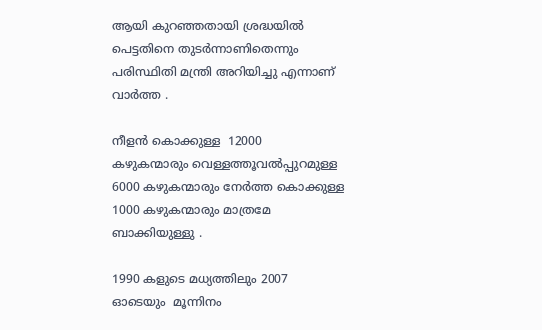ആയി കുറഞ്ഞതായി ശ്രദ്ധയിൽ പെട്ടതിനെ തുടർന്നാണിതെന്നും പരിസ്ഥിതി മന്ത്രി അറിയിച്ചു എന്നാണ് വാർത്ത .

നീളൻ കൊക്കുള്ള  12000  കഴുകന്മാരും വെള്ളത്തൂവൽപ്പുറമുള്ള 6000 കഴുകന്മാരും നേർത്ത കൊക്കുള്ള  1000 കഴുകന്മാരും മാത്രമേ ബാക്കിയുള്ളു .

1990 കളുടെ മധ്യത്തിലും 2007 ഓടെയും  മൂന്നിനം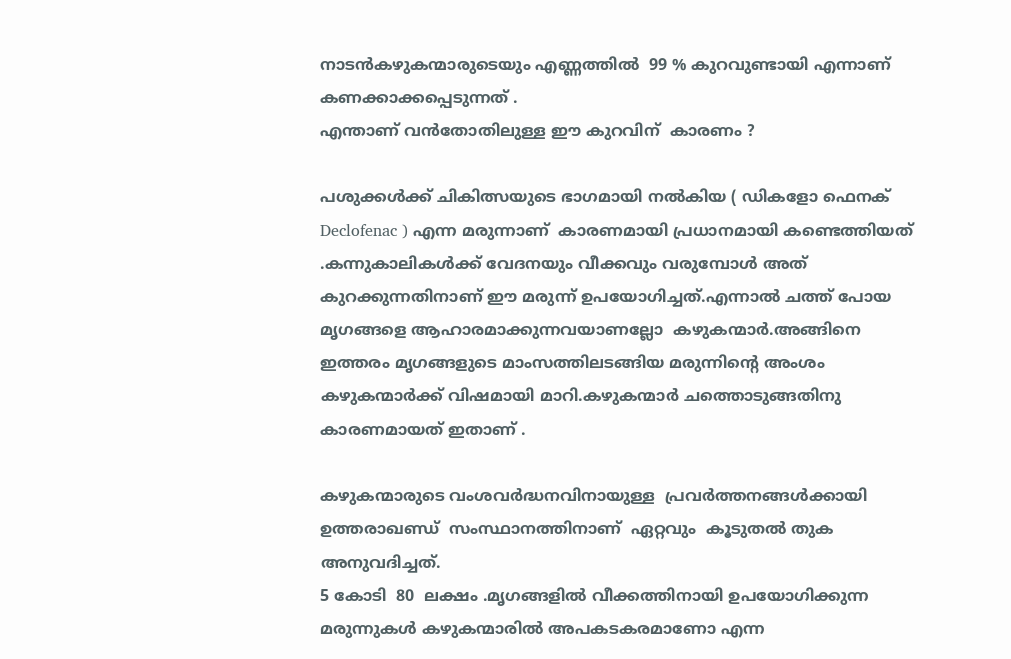നാടൻകഴുകന്മാരുടെയും എണ്ണത്തിൽ  99 % കുറവുണ്ടായി എന്നാണ് കണക്കാക്കപ്പെടുന്നത് .
എന്താണ് വൻതോതിലുള്ള ഈ കുറവിന്  കാരണം ?

പശുക്കൾക്ക് ചികിത്സയുടെ ഭാഗമായി നൽകിയ ( ഡികളോ ഫെനക്   Declofenac ) എന്ന മരുന്നാണ്  കാരണമായി പ്രധാനമായി കണ്ടെത്തിയത് .കന്നുകാലികൾക്ക് വേദനയും വീക്കവും വരുമ്പോൾ അത് കുറക്കുന്നതിനാണ് ഈ മരുന്ന് ഉപയോഗിച്ചത്.എന്നാൽ ചത്ത് പോയ മൃഗങ്ങളെ ആഹാരമാക്കുന്നവയാണല്ലോ  കഴുകന്മാർ.അങ്ങിനെ ഇത്തരം മൃഗങ്ങളുടെ മാംസത്തിലടങ്ങിയ മരുന്നിന്റെ അംശം  കഴുകന്മാർക്ക് വിഷമായി മാറി.കഴുകന്മാർ ചത്തൊടുങ്ങതിനു കാരണമായത് ഇതാണ് .

കഴുകന്മാരുടെ വംശവർദ്ധനവിനായുള്ള  പ്രവർത്തനങ്ങൾക്കായി ഉത്തരാഖണ്ഡ്  സംസ്ഥാനത്തിനാണ്  ഏറ്റവും  കൂടുതൽ തുക അനുവദിച്ചത്.
5 കോടി  80  ലക്ഷം .മൃഗങ്ങളിൽ വീക്കത്തിനായി ഉപയോഗിക്കുന്ന മരുന്നുകൾ കഴുകന്മാരിൽ അപകടകരമാണോ എന്ന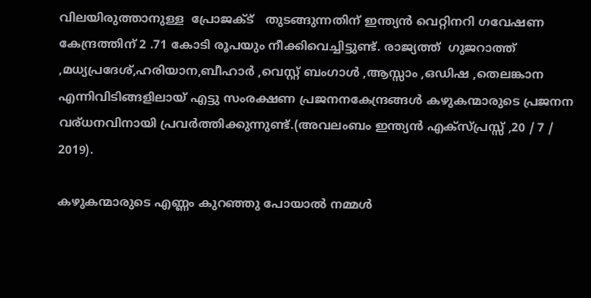വിലയിരുത്താനുള്ള  പ്രോജക്ട്   തുടങ്ങുന്നതിന് ഇന്ത്യൻ വെറ്റിനറി ഗവേഷണ കേന്ദ്രത്തിന് 2 .71 കോടി രൂപയും നീക്കിവെച്ചിട്ടുണ്ട്. രാജ്യത്ത്  ഗുജറാത്ത് ,മധ്യപ്രദേശ്,ഹരിയാന,ബീഹാർ ,വെസ്റ്റ് ബംഗാൾ ,ആസ്സാം ,ഒഡിഷ ,തെലങ്കാന എന്നിവിടിങ്ങളിലായ് എട്ടു സംരക്ഷണ പ്രജനനകേന്ദ്രങ്ങൾ കഴുകന്മാരുടെ പ്രജനന വര്ധനവിനായി പ്രവർത്തിക്കുന്നുണ്ട്.(അവലംബം ഇന്ത്യൻ എക്സ്പ്രസ്സ് ,20 / 7 / 2019).

കഴുകന്മാരുടെ എണ്ണം കുറഞ്ഞു പോയാൽ നമ്മൾ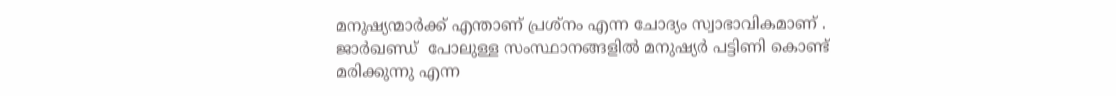മനുഷ്യന്മാർക്ക് എന്താണ് പ്രശ്നം എന്ന ചോദ്യം സ്വാഭാവികമാണ് .
ജാർഖണ്ഡ്  പോലുള്ള സംസ്ഥാനങ്ങളിൽ മനുഷ്യർ പട്ടിണി കൊണ്ട് മരിക്കുന്നു എന്ന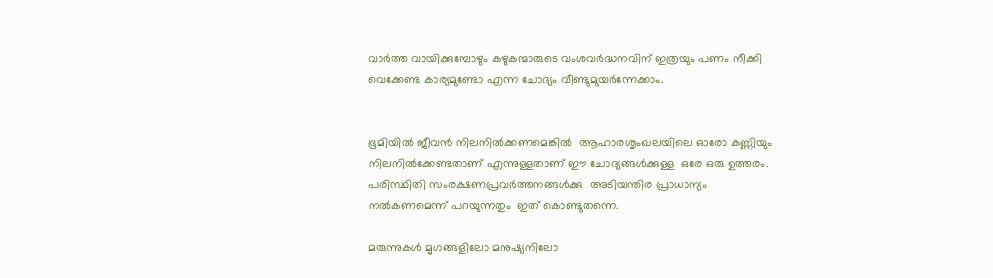വാർത്ത വായിക്കുമ്പോഴും കഴുകന്മാരുടെ വംശവർദ്ധനവിന് ഇത്രയും പണം നീക്കി വെക്കേണ്ട കാര്യമുണ്ടോ എന്ന ചോദ്യം വീണ്ടുമുയർന്നേക്കാം.


ഭൂമിയിൽ ജീവൻ നിലനിൽക്കണമെങ്കിൽ  ആഹാരശൃംഖലയിലെ ഓരോ കണ്ണിയും നിലനിൽക്കേണ്ടതാണ് എന്നുള്ളതാണ് ഈ ചോദ്യങ്ങൾക്കുള്ള  ഒരേ ഒരു ഉത്തരം.
പരിസ്ഥിതി സംരക്ഷണപ്രവർത്തനങ്ങൾക്കു  അടിയന്തിര പ്രാധാന്യം നൽകണമെന്ന് പറയുന്നതും  ഇത് കൊണ്ടുതന്നെ.

മരുന്നുകൾ മൃഗങ്ങളിലോ മനുഷ്യനിലോ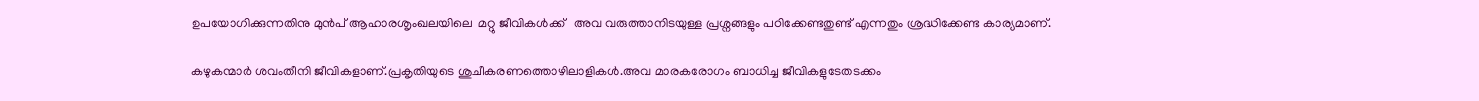ഉപയോഗിക്കുന്നതിനു മുൻപ് ആഹാരശൃംഖലയിലെ  മറ്റു ജീവികൾക്ക്   അവ വരുത്താനിടയുള്ള പ്രശ്നങ്ങളും പഠിക്കേണ്ടതുണ്ട് എന്നതും ശ്രദ്ധിക്കേണ്ട കാര്യമാണ്.

കഴുകന്മാർ ശവംതീനി ജീവികളാണ്.പ്രകൃതിയുടെ ശുചീകരണത്തൊഴിലാളികൾ.അവ മാരകരോഗം ബാധിച്ച ജീവികളുടേതടക്കം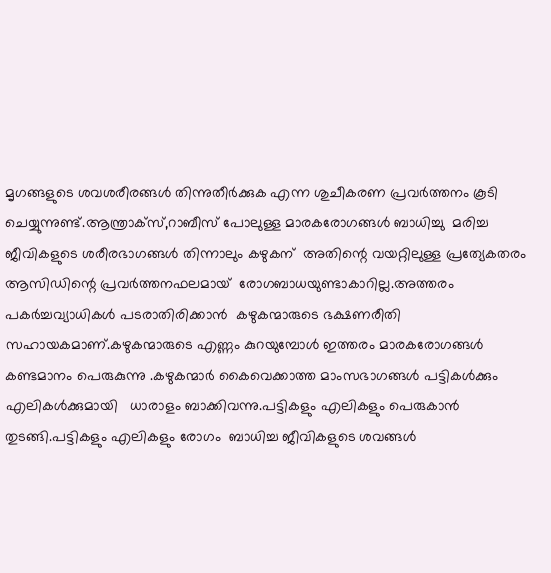മൃഗങ്ങളുടെ ശവശരീരങ്ങൾ തിന്നുതീർക്കുക എന്ന ശുചീകരണ പ്രവർത്തനം കൂടി ചെയ്യുന്നുണ്ട്.ആന്ത്രാക്സ്,റാബീസ് പോലുള്ള മാരകരോഗങ്ങൾ ബാധിച്ചു  മരിച്ച ജീവികളുടെ ശരീരഭാഗങ്ങൾ തിന്നാലും കഴുകന്  അതിന്റെ വയറ്റിലുള്ള പ്രത്യേകതരം ആസിഡിന്റെ പ്രവർത്തനഫലമായ്  രോഗബാധയുണ്ടാകാറില്ല.അത്തരം പകർച്ചവ്യാധികൾ പടരാതിരിക്കാൻ  കഴുകന്മാരുടെ ഭക്ഷണരീതി സഹായകമാണ്.കഴുകന്മാരുടെ എണ്ണം കുറയുമ്പോൾ ഇത്തരം മാരകരോഗങ്ങൾ കണ്ടമാനം പെരുകുന്നു .കഴുകന്മാർ കൈവെക്കാത്ത മാംസഭാഗങ്ങൾ പട്ടികൾക്കും എലികൾക്കുമായി   ധാരാളം ബാക്കിവന്നു.പട്ടികളും എലികളും പെരുകാൻ തുടങ്ങി.പട്ടികളും എലികളും രോഗം  ബാധിച്ച ജീവികളുടെ ശവങ്ങൾ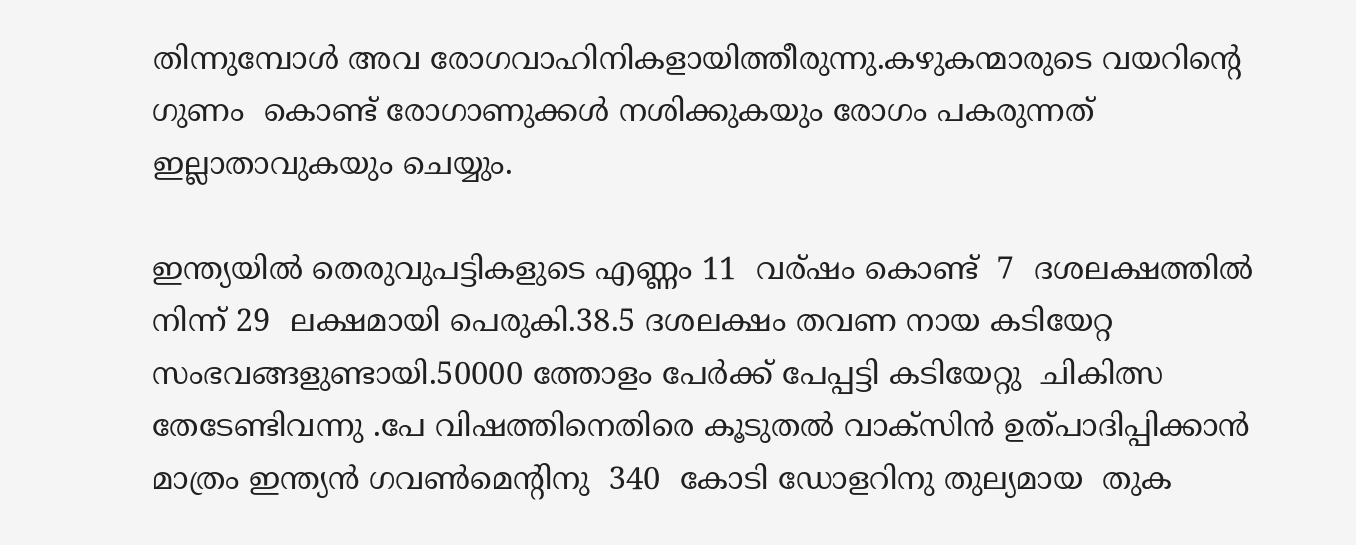തിന്നുമ്പോൾ അവ രോഗവാഹിനികളായിത്തീരുന്നു.കഴുകന്മാരുടെ വയറിന്റെ ഗുണം  കൊണ്ട് രോഗാണുക്കൾ നശിക്കുകയും രോഗം പകരുന്നത് ഇല്ലാതാവുകയും ചെയ്യും.

ഇന്ത്യയിൽ തെരുവുപട്ടികളുടെ എണ്ണം 11  വര്ഷം കൊണ്ട്  7  ദശലക്ഷത്തിൽ നിന്ന് 29  ലക്ഷമായി പെരുകി.38.5 ദശലക്ഷം തവണ നായ കടിയേറ്റ സംഭവങ്ങളുണ്ടായി.50000 ത്തോളം പേർക്ക് പേപ്പട്ടി കടിയേറ്റു  ചികിത്സ തേടേണ്ടിവന്നു .പേ വിഷത്തിനെതിരെ കൂടുതൽ വാക്സിൻ ഉത്പാദിപ്പിക്കാൻ മാത്രം ഇന്ത്യൻ ഗവൺമെന്റിനു  340  കോടി ഡോളറിനു തുല്യമായ  തുക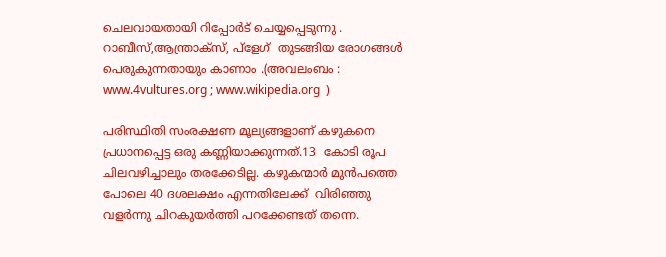ചെലവായതായി റിപ്പോർട് ചെയ്യപ്പെടുന്നു .
റാബീസ്,ആന്ത്രാക്സ്, പ്ളേഗ്  തുടങ്ങിയ രോഗങ്ങൾ  പെരുകുന്നതായും കാണാം .(അവലംബം :  www.4vultures.org ; www.wikipedia.org  )

പരിസ്ഥിതി സംരക്ഷണ മൂല്യങ്ങളാണ് കഴുകനെ  പ്രധാനപ്പെട്ട ഒരു കണ്ണിയാക്കുന്നത്.13  കോടി രൂപ ചിലവഴിച്ചാലും തരക്കേടില്ല. കഴുകന്മാർ മുൻപത്തെ പോലെ 40 ദശലക്ഷം എന്നതിലേക്ക്  വിരിഞ്ഞു വളർന്നു ചിറകുയർത്തി പറക്കേണ്ടത് തന്നെ.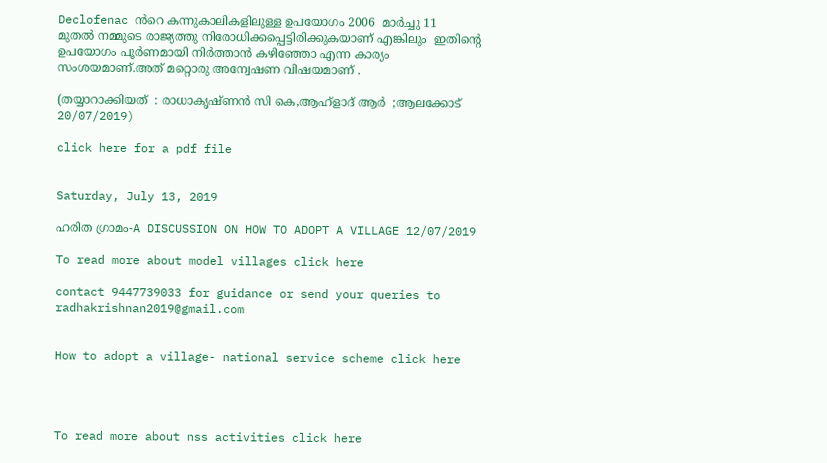Declofenac ൻറെ കന്നുകാലികളിലുള്ള ഉപയോഗം 2006  മാർച്ചു 11  മുതൽ നമ്മുടെ രാജ്യത്തു നിരോധിക്കപ്പെട്ടിരിക്കുകയാണ് എങ്കിലും  ഇതിന്റെ ഉപയോഗം പൂർണമായി നിർത്താൻ കഴിഞ്ഞോ എന്ന കാര്യം സംശയമാണ്.അത് മറ്റൊരു അന്വേഷണ വിഷയമാണ് .

(തയ്യാറാക്കിയത്  : രാധാകൃഷ്ണൻ സി കെ,ആഹ്ളാദ് ആർ  ;ആലക്കോട് 20/07/2019)

click here for a pdf file


Saturday, July 13, 2019

ഹരിത ഗ്രാമം-A DISCUSSION ON HOW TO ADOPT A VILLAGE 12/07/2019

To read more about model villages click here

contact 9447739033 for guidance or send your queries to
radhakrishnan2019@gmail.com


How to adopt a village- national service scheme click here




To read more about nss activities click here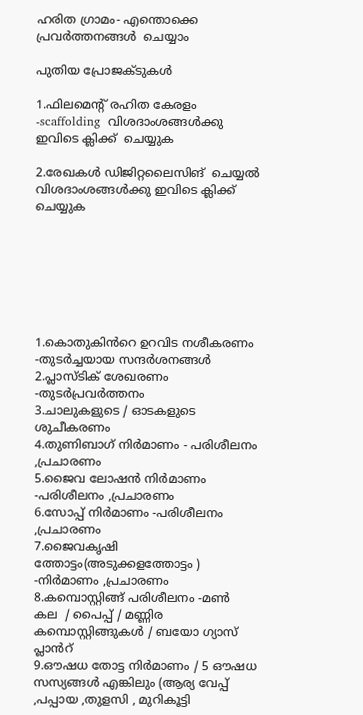ഹരിത ഗ്രാമം- എന്തൊക്കെ  പ്രവർത്തനങ്ങൾ  ചെയ്യാം

പുതിയ പ്രോജക്ടുകൾ

1.ഫിലമെന്റ് രഹിത കേരളം -scaffolding  വിശദാംശങ്ങൾക്കു ഇവിടെ ക്ലിക്ക്  ചെയ്യുക

2.രേഖകൾ ഡിജിറ്റലൈസിങ്  ചെയ്യൽ
വിശദാംശങ്ങൾക്കു ഇവിടെ ക്ലിക്ക്  ചെയ്യുക







1.കൊതുകിൻറെ ഉറവിട നശീകരണം -തുടർച്ചയായ സന്ദർശനങ്ങൾ
2.പ്ലാസ്ടിക് ശേഖരണം -തുടർപ്രവർത്തനം
3.ചാലുകളുടെ / ഓടകളുടെ ശുചീകരണം
4.തുണിബാഗ് നിർമാണം - പരിശീലനം ,പ്രചാരണം
5.ജൈവ ലോഷൻ നിർമാണം -പരിശീലനം ,പ്രചാരണം
6.സോപ്പ് നിർമാണം -പരിശീലനം ,പ്രചാരണം
7.ജൈവകൃഷി ത്തോട്ടം(അടുക്കളത്തോട്ടം ) -നിർമാണം ,പ്രചാരണം
8.കമ്പൊസ്റ്റിങ്ങ് പരിശീലനം -മണ്‍  കല  / പൈപ്പ് / മണ്ണിര   കമ്പൊസ്റ്റിങ്ങുകൾ / ബയോ ഗ്യാസ് പ്ലാൻറ്
9.ഔഷധ തോട്ട നിർമാണം / 5 ഔഷധ സസ്യങ്ങൾ എങ്കിലും (ആര്യ വേപ്പ് ,പപ്പായ ,തുളസി , മുറികൂട്ടി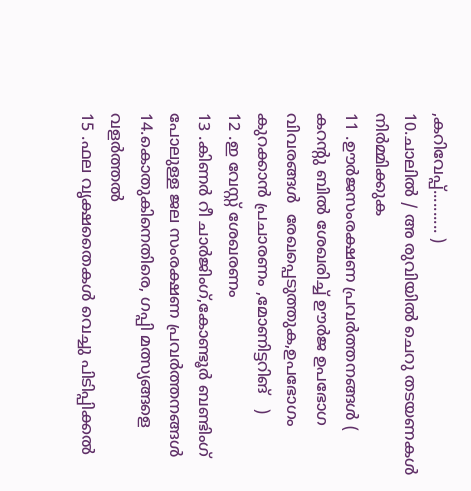,കറിവേപ്പ്.......... )
10.ചാലിൽ / അ രുവിയിൽ ചെറു തടയണകൾ നിർമ്മിക്കുക
11 .ഊർജസംരക്ഷണ പ്രവർത്തനങ്ങൾ ( കറന്റു ബിൽ ശേഖരിച്ച് ഊർജ ഉപഭോഗ  വിവരങ്ങൾ  രേഖപ്പെടുത്തുക,ഉപഭോഗം കുറക്കാൻ പ്രചാരണം ,മോണിട്ടറിങ്   )
12 .ഇ വേസ്റ്റ് ശേഖരണം
13 .കിണർ റീ ചാർജിംഗ്,കോണ്ടൂർ ബണ്ടിംഗ്  പോലുള്ള ജല സംരക്ഷണ പ്രവർത്തനങ്ങൾ
14.കൊതുകിനെതിരെ, ഗപ്പി മത്സ്യങ്ങളെ വളർത്തൽ
15 .ഫല വൃക്ഷതൈകൾ വെച്ചു പിടിപ്പിക്കൽ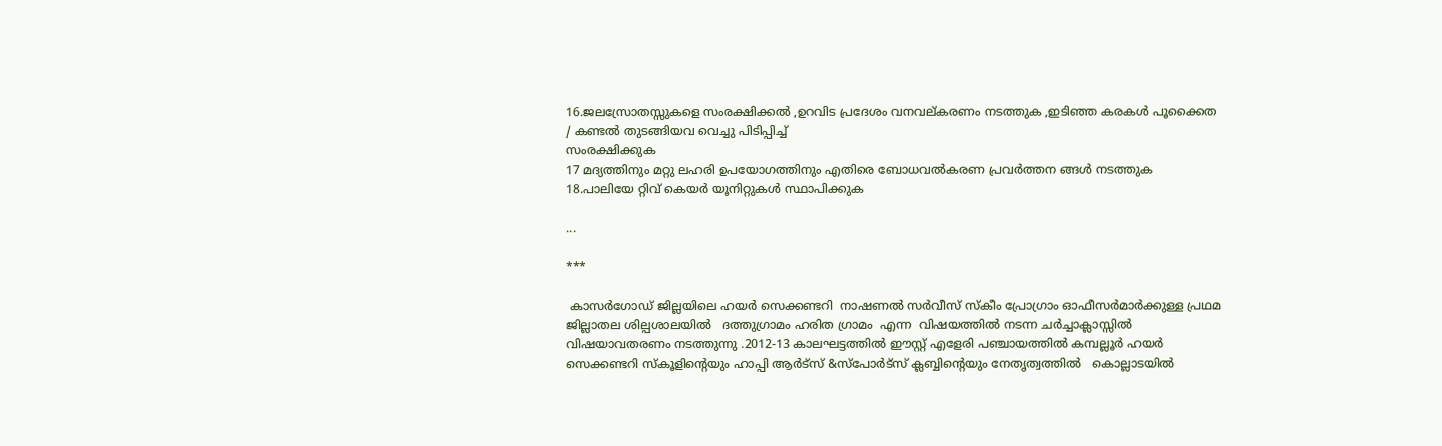16.ജലസ്രോതസ്സുകളെ സംരക്ഷിക്കൽ ,ഉറവിട പ്രദേശം വനവല്കരണം നടത്തുക ,ഇടിഞ്ഞ കരകൾ പൂക്കൈത / കണ്ടൽ തുടങ്ങിയവ വെച്ചു പിടിപ്പിച്ച്‌
സംരക്ഷിക്കുക
17 മദ്യത്തിനും മറ്റു ലഹരി ഉപയോഗത്തിനും എതിരെ ബോധവൽകരണ പ്രവർത്തന ങ്ങൾ നടത്തുക
18.പാലിയേ റ്റിവ് കെയർ യൂനിറ്റുകൾ സ്ഥാപിക്കുക

...

***

 കാസർഗോഡ് ജില്ലയിലെ ഹയർ സെക്കണ്ടറി  നാഷണൽ സർവീസ് സ്‌കീം പ്രോഗ്രാം ഓഫീസർമാർക്കുള്ള പ്രഥമ ജില്ലാതല ശില്പശാലയിൽ   ദത്തുഗ്രാമം ഹരിത ഗ്രാമം  എന്ന  വിഷയത്തിൽ നടന്ന ചർച്ചാക്ലാസ്സിൽ വിഷയാവതരണം നടത്തുന്നു .2012-13 കാലഘട്ടത്തിൽ ഈസ്റ്റ് എളേരി പഞ്ചായത്തിൽ കമ്പല്ലൂർ ഹയർ സെക്കണ്ടറി സ്‌കൂളിന്റെയും ഹാപ്പി ആർട്സ് &സ്പോർട്സ് ക്ലബ്ബിന്റെയും നേതൃത്വത്തിൽ   കൊല്ലാടയിൽ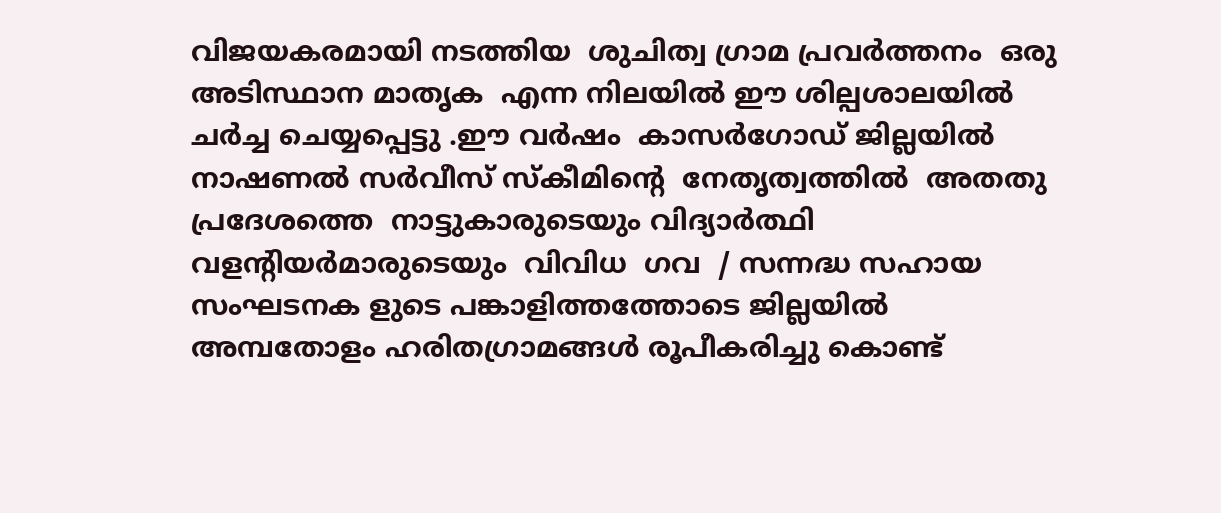വിജയകരമായി നടത്തിയ  ശുചിത്വ ഗ്രാമ പ്രവർത്തനം  ഒരു അടിസ്ഥാന മാതൃക  എന്ന നിലയിൽ ഈ ശില്പശാലയിൽ  ചർച്ച ചെയ്യപ്പെട്ടു .ഈ വർഷം  കാസർഗോഡ് ജില്ലയിൽ  നാഷണൽ സർവീസ് സ്കീമിന്റെ  നേതൃത്വത്തിൽ  അതതു പ്രദേശത്തെ  നാട്ടുകാരുടെയും വിദ്യാർത്ഥി വളന്റിയർമാരുടെയും  വിവിധ  ഗവ  / സന്നദ്ധ സഹായ  സംഘടനക ളുടെ പങ്കാളിത്തത്തോടെ ജില്ലയിൽ അമ്പതോളം ഹരിതഗ്രാമങ്ങൾ രൂപീകരിച്ചു കൊണ്ട്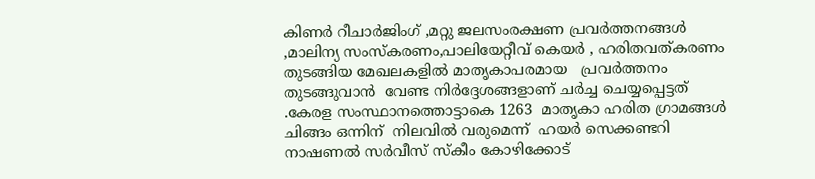കിണർ റീചാർജിംഗ്‌ ,മറ്റു ജലസംരക്ഷണ പ്രവർത്തനങ്ങൾ ,മാലിന്യ സംസ്കരണം,പാലിയേറ്റീവ് കെയർ , ഹരിതവത്കരണം തുടങ്ങിയ മേഖലകളിൽ മാതൃകാപരമായ   പ്രവർത്തനം തുടങ്ങുവാൻ  വേണ്ട നിർദ്ദേശങ്ങളാണ് ചർച്ച ചെയ്യപ്പെട്ടത് .കേരള സംസ്ഥാനത്തൊട്ടാകെ 1263  മാതൃകാ ഹരിത ഗ്രാമങ്ങൾ  ചിങ്ങം ഒന്നിന്  നിലവിൽ വരുമെന്ന്  ഹയർ സെക്കണ്ടറി  നാഷണൽ സർവീസ് സ്‌കീം കോഴിക്കോട്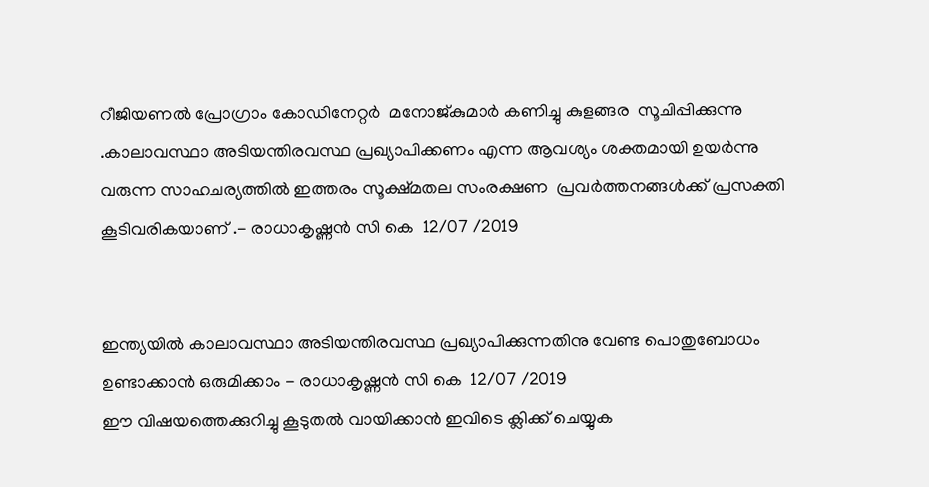റീജിയണൽ പ്രോഗ്രാം കോഡിനേറ്റർ  മനോജ്‌കുമാർ കണിച്ചു കുളങ്ങര  സൂചിപ്പിക്കുന്നു  .കാലാവസ്ഥാ അടിയന്തിരവസ്ഥ പ്രഖ്യാപിക്കണം എന്ന ആവശ്യം ശക്തമായി ഉയർന്നു വരുന്ന സാഹചര്യത്തിൽ ഇത്തരം സൂക്ഷ്മതല സംരക്ഷണ  പ്രവർത്തനങ്ങൾക്ക് പ്രസക്തി കൂടിവരികയാണ് .- രാധാകൃഷ്ണൻ സി കെ  12/07 /2019


ഇന്ത്യയിൽ കാലാവസ്ഥാ അടിയന്തിരവസ്ഥ പ്രഖ്യാപിക്കുന്നതിനു വേണ്ട പൊതുബോധം ഉണ്ടാക്കാൻ ഒരുമിക്കാം - രാധാകൃഷ്ണൻ സി കെ  12/07 /2019
ഈ വിഷയത്തെക്കുറിച്ചു കൂടുതൽ വായിക്കാൻ ഇവിടെ ക്ലിക്ക് ചെയ്യുക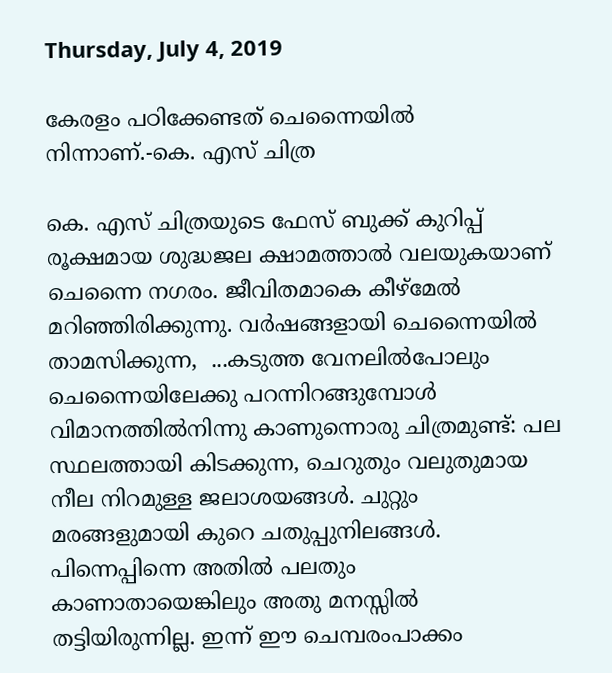Thursday, July 4, 2019

കേരളം പഠിക്കേണ്ടത് ചെന്നൈയിൽ നിന്നാണ്.-കെ. എസ് ചിത്ര

കെ. എസ് ചിത്രയുടെ ഫേസ് ബുക്ക് കുറിപ്പ്
രൂക്ഷമായ ശുദ്ധജല ക്ഷാമത്താൽ വലയുകയാണ് ചെന്നൈ നഗരം. ജീവിതമാകെ കീഴ്മേൽ മറിഞ്ഞിരിക്കുന്നു. വർഷങ്ങളായി ചെന്നൈയിൽ താമസിക്കുന്ന,  ...കടുത്ത വേനലിൽപോലും ചെന്നൈയിലേക്കു പറന്നിറങ്ങുമ്പോൾ വിമാനത്തിൽനിന്നു കാണുന്നൊരു ചിത്രമുണ്ട്: പല സ്ഥലത്തായി കിടക്കുന്ന, ചെറുതും വലുതുമായ നീല നിറമുള്ള ജലാശയങ്ങൾ. ചുറ്റും മരങ്ങളുമായി കുറെ ചതുപ്പുനിലങ്ങൾ. പിന്നെപ്പിന്നെ അതിൽ പലതും കാണാതായെങ്കിലും അതു മനസ്സിൽ തട്ടിയിരുന്നില്ല. ഇന്ന് ഈ ചെമ്പരംപാക്കം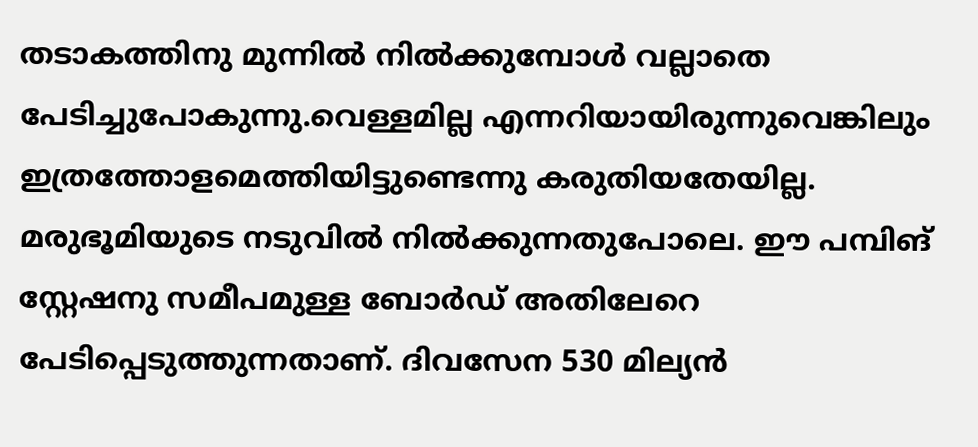തടാകത്തിനു മുന്നിൽ നിൽക്കുമ്പോൾ വല്ലാതെ പേടിച്ചുപോകുന്നു.വെള്ളമില്ല എന്നറിയായിരുന്നുവെങ്കിലും ഇത്രത്തോളമെത്തിയിട്ടുണ്ടെന്നു കരുതിയതേയില്ല. മരുഭൂമിയുടെ നടുവിൽ നിൽക്കുന്നതുപോലെ. ഈ പമ്പിങ് സ്റ്റേഷനു സമീപമുള്ള ബോർഡ് അതിലേറെ പേടിപ്പെടുത്തുന്നതാണ്. ദിവസേന 530 മില്യൻ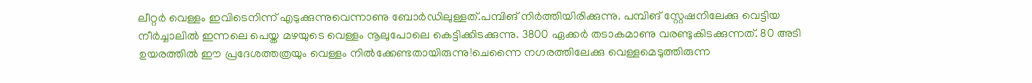ലീറ്റർ വെള്ളം ഇവിടെനിന്ന് എടുക്കുന്നുവെന്നാണു ബോർഡിലുള്ളത്.പമ്പിങ് നിർത്തിയിരിക്കുന്നു. പമ്പിങ് സ്റ്റേഷനിലേക്കു വെട്ടിയ നീർച്ചാലിൽ ഇന്നലെ പെയ്ത മഴയുടെ വെള്ളം നൂലുപോലെ കെട്ടിക്കിടക്കുന്നു. 3800 ഏക്കർ‌ തടാകമാണു വരണ്ടുകിടക്കുന്നത്. 80 അടി ഉയരത്തിൽ ഈ പ്രദേശത്തത്രയും വെള്ളം നിൽക്കേണ്ടതായിരുന്നു!ചെന്നൈ നഗരത്തിലേക്കു വെള്ളമെടുത്തിരുന്ന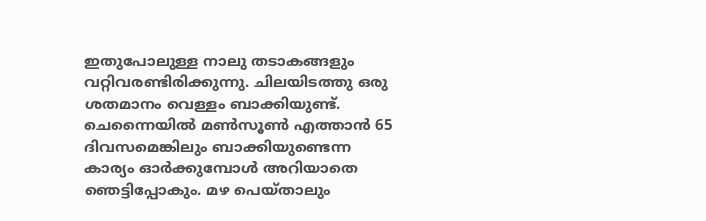ഇതുപോലുള്ള നാലു തടാകങ്ങളും വറ്റിവരണ്ടിരിക്കുന്നു. ചിലയിടത്തു ഒരു ശതമാനം വെള്ളം ബാക്കിയുണ്ട്. ചെന്നൈയിൽ മൺസൂൺ എത്താൻ 65 ദിവസമെങ്കിലും ബാക്കിയുണ്ടെന്ന കാര്യം ഓർക്കുമ്പോൾ അറിയാതെ ഞെട്ടിപ്പോകും. മഴ പെയ്താലും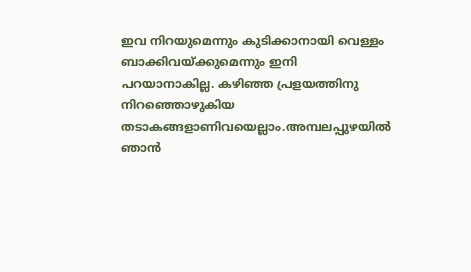ഇവ നിറയുമെന്നും കുടിക്കാനായി വെള്ളം ബാക്കിവയ്ക്കുമെന്നും ഇനി പറയാനാകില്ല. കഴിഞ്ഞ പ്രളയത്തിനു നിറഞ്ഞൊഴുകിയ തടാകങ്ങളാണിവയെല്ലാം.അമ്പലപ്പുഴയിൽ ഞാൻ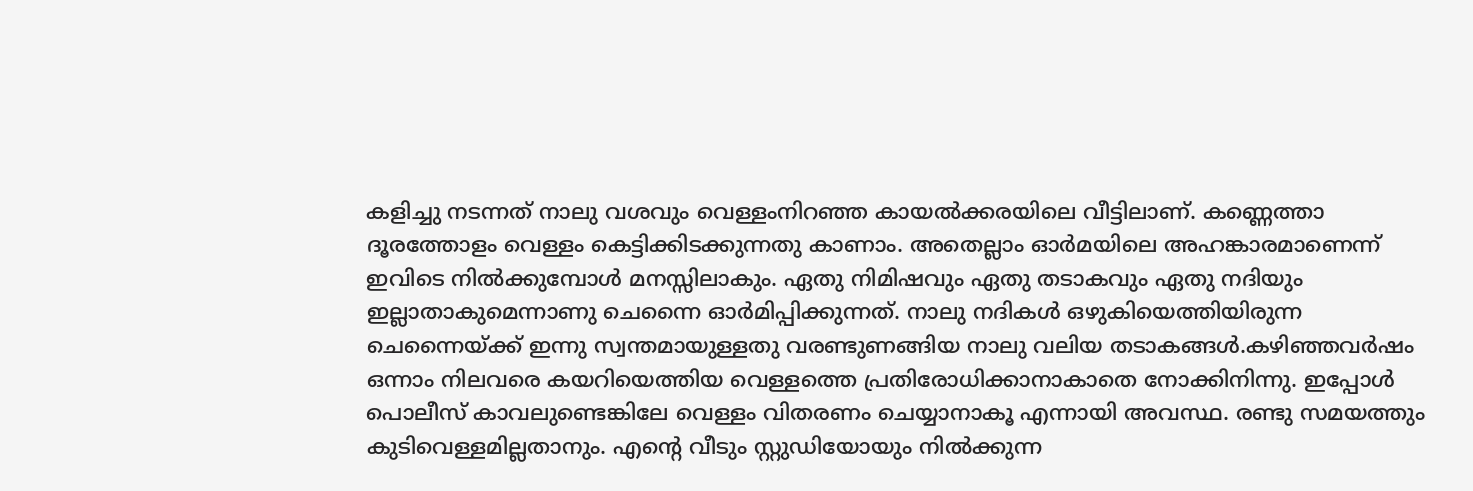കളിച്ചു നടന്നത് നാലു വശവും വെള്ളംനിറഞ്ഞ കായൽക്കരയിലെ വീട്ടിലാണ്. കണ്ണെത്താ ദൂരത്തോളം വെള്ളം കെട്ടിക്കിടക്കുന്നതു കാണാം. അതെല്ലാം ഓർമയിലെ അഹങ്കാരമാണെന്ന് ഇവിടെ നിൽക്കുമ്പോൾ മനസ്സിലാകും. ഏതു നിമിഷവും ഏതു തടാകവും ഏതു നദിയും ഇല്ലാതാകുമെന്നാണു ചെന്നൈ ഓർമിപ്പിക്കുന്നത്. നാലു നദികൾ ഒഴുകിയെത്തിയിരുന്ന ചെന്നൈയ്ക്ക് ഇന്നു സ്വന്തമായുള്ളതു വരണ്ടുണങ്ങിയ നാലു വലിയ തടാകങ്ങൾ.കഴിഞ്ഞവർഷം ഒന്നാം നിലവരെ കയറിയെത്തിയ വെള്ളത്തെ പ്രതിരോധിക്കാനാകാതെ നോക്കിനിന്നു. ഇപ്പോൾ പൊലീസ് കാവലുണ്ടെങ്കിലേ വെള്ളം വിതരണം ചെയ്യാനാകൂ എന്നായി അവസ്ഥ. രണ്ടു സമയത്തും കുടിവെള്ളമില്ലതാനും. എന്റെ വീടും സ്റ്റുഡിയോയും നിൽക്കുന്ന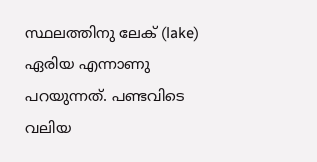സ്ഥലത്തിനു ലേക് (lake) ഏരിയ എന്നാണു പറയുന്നത്. പണ്ടവിടെ വലിയ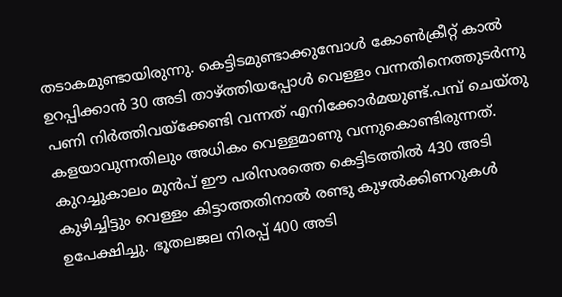തടാകമുണ്ടായിരുന്നു. കെട്ടിടമുണ്ടാക്കുമ്പോൾ കോൺക്രീറ്റ് കാൽ ഉറപ്പിക്കാൻ 30 അടി താഴ്ത്തിയപ്പോൾ വെള്ളം വന്നതിനെത്തുടർന്നു പണി നിർത്തിവയ്ക്കേണ്ടി വന്നത് എനിക്കോർമയുണ്ട്.പമ്പ് ചെയ്തു കളയാവുന്നതിലും അധികം വെള്ളമാണു വന്നുകൊണ്ടിരുന്നത്. കുറച്ചുകാലം മുൻപ് ഈ പരിസരത്തെ കെട്ടിടത്തിൽ 430 അടി കുഴിച്ചിട്ടും വെള്ളം കിട്ടാത്തതിനാൽ രണ്ടു കുഴൽക്കിണറുകൾ ഉപേക്ഷിച്ചു. ഭൂതലജല നിരപ്പ് 400 അടി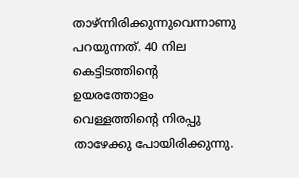താഴ്ന്നിരിക്കുന്നുവെന്നാണു പറയുന്നത്. 40 നില കെട്ടിടത്തിന്റെ ഉയരത്തോളം വെള്ളത്തിന്റെ നിരപ്പു താഴേക്കു പോയിരിക്കുന്നു.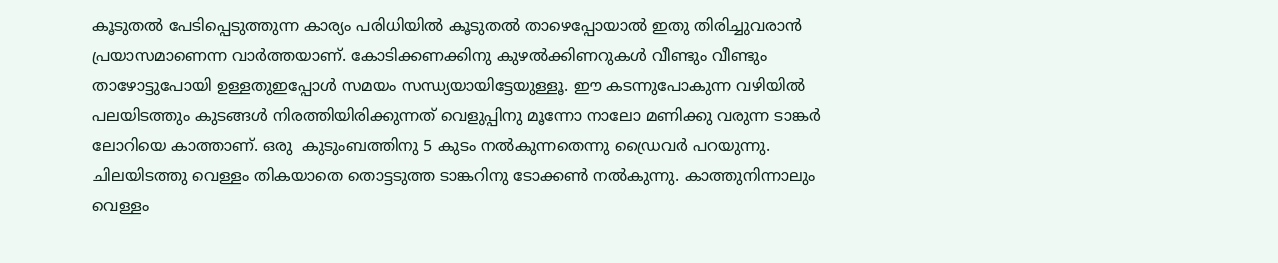കൂടുതൽ പേടിപ്പെടുത്തുന്ന കാര്യം പരിധിയിൽ കൂടുതൽ താഴെപ്പോയാൽ ഇതു തിരിച്ചുവരാൻ പ്രയാസമാണെന്ന വാർത്തയാണ്. കോടിക്കണക്കിനു കുഴൽക്കിണറുകൾ വീണ്ടും വീണ്ടും താഴോട്ടുപോയി ഉള്ളതുഇപ്പോൾ സമയം സന്ധ്യയായിട്ടേയുള്ളൂ. ഈ കടന്നുപോകുന്ന വഴിയിൽ പലയിടത്തും കുടങ്ങൾ നിരത്തിയിരിക്കുന്നത് വെളുപ്പിനു മൂന്നോ നാലോ മണിക്കു വരുന്ന ടാങ്കർ ലോറിയെ കാത്താണ്. ഒരു  കുടുംബത്തിനു 5 കുടം നൽകുന്നതെന്നു ഡ്രൈവർ പറയുന്നു. ചിലയിടത്തു വെള്ളം തികയാതെ തൊട്ടടുത്ത ടാങ്കറിനു ടോക്കൺ നൽകുന്നു. കാത്തുനിന്നാലും വെള്ളം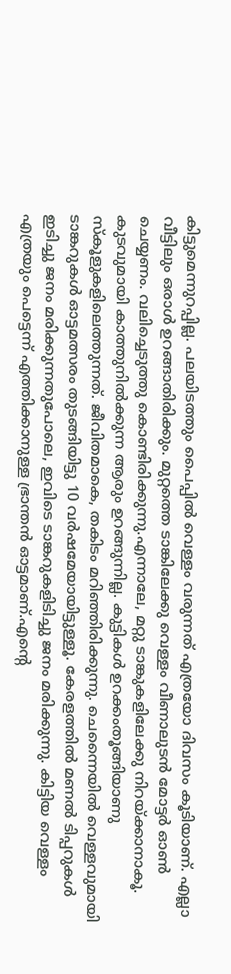കിട്ടുമെന്നുറപ്പില്ല. പലയിടത്തും പൈപ്പിൽ വെള്ളം വരുന്നത് എത്രയോ ദിവസം കൂടിയാണ്. എല്ലാ വീട്ടിലും ഒരാൾ ഉറങ്ങാതിരിക്കും. മുറ്റത്തെ ടാങ്കിലേക്കു വെള്ളം വീണാലുടൻ മോട്ടർ ഓൺ ചെയ്യണം. വലിച്ചെടുത്തു കൊണ്ടിരിക്കുന്നു.എന്നാലേ, മറ്റു ടാങ്കുകളിലേക്കു നിറയ്ക്കാനാകൂ. കുടവുമായി കാത്തുനിൽക്കുന്ന ആരും ഉറങ്ങുന്നില്ല. കുട്ടികൾ ഉറക്കംതൂങ്ങിയാണു സ്കൂളുകളിലെത്തുന്നത്. ജീവിതമാകെ, തകിടം മറിഞ്ഞിരിക്കുന്നു. ചെന്നൈയിൽ വെള്ളവുമായി ടാങ്കറുകൾ ഓട്ടമത്സരം തുടങ്ങിയിട്ടു 10 വർഷമേയായിട്ടുള്ളൂ. കേരളത്തിൽ മണൽ ടിപ്പറുകൾ ഇടിച്ചു ജനം മരിക്കുന്നതുപോലെ, ഇവിടെ ടാങ്കറുകളിടിച്ചു ജനം മരിക്കുന്നു. കിട്ടിയ വെള്ളം എത്രയും പെട്ടെന്ന് എത്തിക്കാനുള്ള ഭ്രാന്തൻ ഓട്ടമാണ്.എന്റെ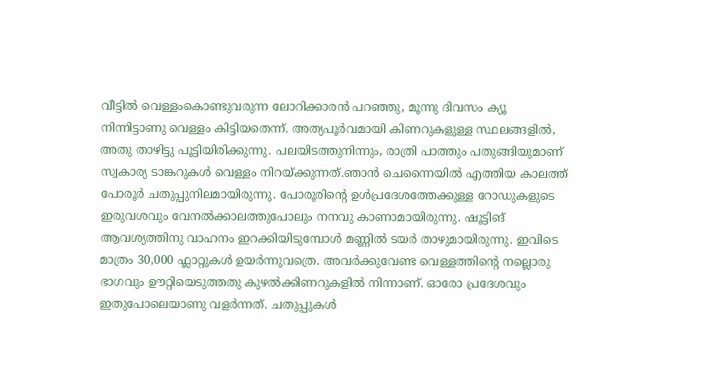വീട്ടിൽ വെള്ളംകൊണ്ടുവരുന്ന ലോറിക്കാരൻ പറഞ്ഞു, മൂന്നു ദിവസം ക്യൂ നിന്നിട്ടാണു വെള്ളം കിട്ടിയതെന്ന്. അത്യപൂർവമായി കിണറുകളുള്ള സ്ഥലങ്ങളിൽ, അതു താഴിട്ടു പൂട്ടിയിരിക്കുന്നു. പലയിടത്തുനിന്നും, രാത്രി പാത്തും പതുങ്ങിയുമാണ് സ്വകാര്യ ടാങ്കറുകൾ വെള്ളം നിറയ്ക്കുന്നത്.ഞാൻ ചെന്നൈയിൽ എത്തിയ കാലത്ത് പോരൂർ ചതുപ്പുനിലമായിരുന്നു. പോരൂരിന്റെ ഉൾപ്രദേശത്തേക്കുള്ള റോഡുകളുടെ ഇരുവശവും വേനൽക്കാലത്തുപോലും നനവു കാണാമായിരുന്നു. ഷൂട്ടിങ് ആവശ്യത്തിനു വാഹനം ഇറക്കിയിടുമ്പോൾ മണ്ണിൽ ടയർ താഴുമായിരുന്നു. ഇവിടെ മാത്രം 30,000 ഫ്ലാറ്റുകൾ ഉയർന്നുവത്രെ. അവർക്കുവേണ്ട വെള്ളത്തിന്റെ നല്ലൊരു ഭാഗവും ഊറ്റിയെടുത്തതു കുഴൽക്കിണറുകളിൽ നിന്നാണ്. ഓരോ പ്രദേശവും ഇതുപോലെയാണു വളർന്നത്. ചതുപ്പുകൾ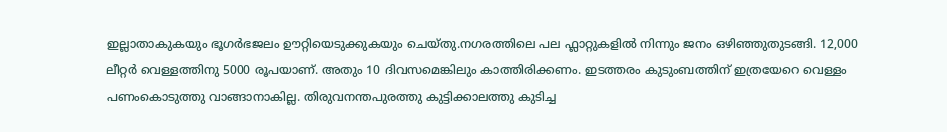ഇല്ലാതാകുകയും ഭൂഗർഭജലം ഊറ്റിയെടുക്കുകയും ചെയ്തു.നഗരത്തിലെ പല ഫ്ലാറ്റുകളിൽ നിന്നും ജനം ഒഴിഞ്ഞുതുടങ്ങി. 12,000 ലീറ്റർ വെള്ളത്തിനു 5000 രൂപയാണ്. അതും 10 ദിവസമെങ്കിലും കാത്തിരിക്കണം. ഇടത്തരം കുടുംബത്തിന് ഇത്രയേറെ വെള്ളം പണംകൊടുത്തു വാങ്ങാനാകില്ല. തിരുവനന്തപുരത്തു കുട്ടിക്കാലത്തു കുടിച്ച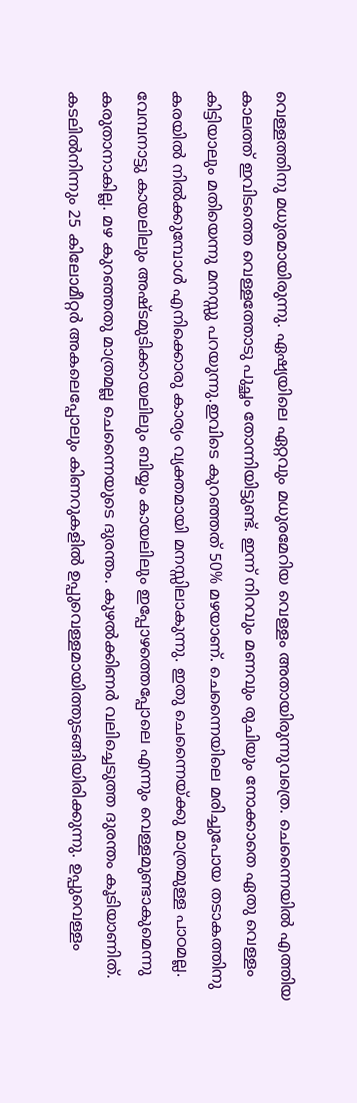വെള്ളത്തിനു മധുരമായിരുന്നു. ഏഷ്യയിലെ ഏറ്റവും മധുരമേറിയ വെള്ളം അതായിരുന്നുവത്രെ. ചെന്നൈയിൽ എത്തിയ കാലത്ത് ഇവിടത്തെ വെള്ളത്തോടു പുച്ഛം തോന്നിയിട്ടുണ്ട്. ഇന്ന് നിറവും മണവും രുചിയും നോക്കാതെ ഏതു വെള്ളം കിട്ടിയാലും മതിയെന്നു മനസ്സു പറയുന്നു.ഇവിടെ കുറഞ്ഞത് 50% മഴയാണ്. ചെന്നൈയിലെ മരിച്ചുപോയ തടാകത്തിനു കരയിൽ നിൽക്കുമ്പോൾ എനിക്കൊരു കാര്യം വ്യക്തമായി മനസ്സിലാകുന്നു. ഇതു ചെന്നൈയ്ക്കു മാത്രമുള്ള പാഠമല്ല. വേമ്പനാട്ടു കായലിലും അഷ്ടമുടിക്കായലിലും ബിയ്യം കായലിലും ഇപ്പോഴത്തെപ്പോലെ എന്നും വെള്ളമുണ്ടാകുമെന്നു കരുതാനാകില്ല. മഴ കുറഞ്ഞതു മാത്രമല്ല ചെന്നൈയുടെ ദുരന്തം. കുഴൽക്കിണർ വലിച്ചെടുത്ത ദുരന്തം കൂടിയാണിത്. കടലിൽനിന്നും 25 കിലോമീറ്റർ അകലെപ്പോലും കിണറുകളിൽ ഉപ്പുവെള്ളമായിത്തുടങ്ങിയിരിക്കുന്നു. ഉപ്പുവെള്ളം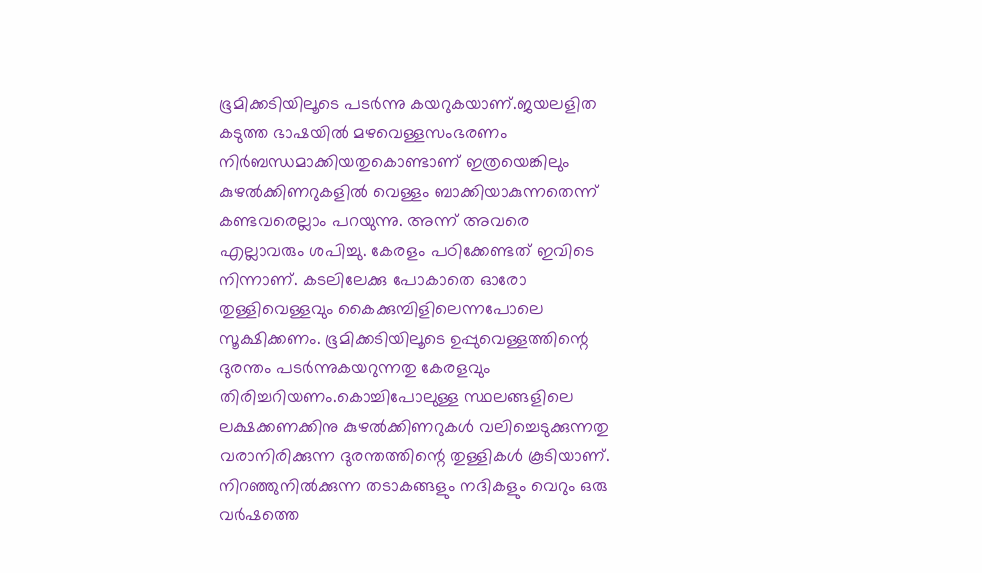ഭൂമിക്കടിയിലൂടെ പടർന്നു കയറുകയാണ്.ജയലളിത കടുത്ത ഭാഷയിൽ മഴവെള്ളസംഭരണം നിർബന്ധമാക്കിയതുകൊണ്ടാണ് ഇത്രയെങ്കിലും കുഴൽക്കിണറുകളിൽ വെള്ളം ബാക്കിയാകുന്നതെന്ന് കണ്ടവരെല്ലാം പറയുന്നു. അന്ന് അവരെ എല്ലാവരും ശപിച്ചു. കേരളം പഠിക്കേണ്ടത് ഇവിടെ നിന്നാണ്. കടലിലേക്കു പോകാതെ ഓരോ തുള്ളിവെള്ളവും കൈക്കുമ്പിളിലെന്നപോലെ സൂക്ഷിക്കണം. ഭൂമിക്കടിയിലൂടെ ഉപ്പുവെള്ളത്തിന്റെ ദുരന്തം പടർന്നുകയറുന്നതു കേരളവും തിരിച്ചറിയണം.കൊച്ചിപോലുള്ള സ്ഥലങ്ങളിലെ ലക്ഷക്കണക്കിനു കുഴൽക്കിണറുകൾ വലിച്ചെടുക്കുന്നതു വരാനിരിക്കുന്ന ദുരന്തത്തിന്റെ തുള്ളികൾ കൂടിയാണ്. നിറഞ്ഞുനിൽക്കുന്ന തടാകങ്ങളും നദികളും വെറും ഒരു വർഷത്തെ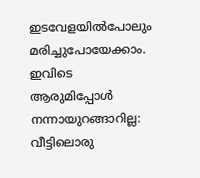ഇടവേളയിൽപോലും മരിച്ചുപോയേക്കാം.
ഇവിടെ ആരുമിപ്പോൾ നന്നായുറങ്ങാറില്ല:
വീട്ടിലൊരു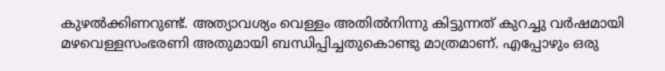കുഴൽക്കിണറുണ്ട്. അത്യാവശ്യം വെള്ളം അതിൽനിന്നു കിട്ടുന്നത് കുറച്ചു വർഷമായി മഴവെള്ളസംഭരണി അതുമായി ബന്ധിപ്പിച്ചതുകൊണ്ടു മാത്രമാണ്. എപ്പോഴും ഒരു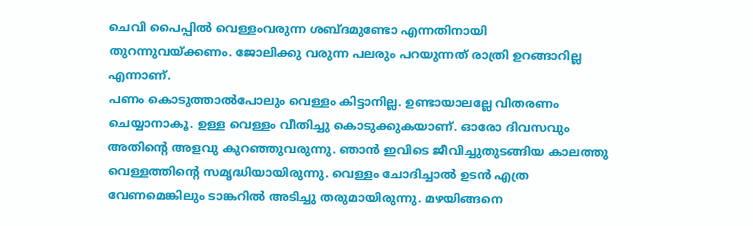ചെവി പൈപ്പിൽ വെള്ളംവരുന്ന ശബ്ദമുണ്ടോ എന്നതിനായി തുറന്നുവയ്ക്കണം. ജോലിക്കു വരുന്ന പലരും പറയുന്നത് രാത്രി ഉറങ്ങാറില്ല എന്നാണ്.
പണം കൊടുത്താൽപോലും വെള്ളം കിട്ടാനില്ല. ഉണ്ടായാലല്ലേ വിതരണം ചെയ്യാനാകൂ. ഉള്ള വെള്ളം വീതിച്ചു കൊടുക്കുകയാണ്. ഓരോ ദിവസവും അതിന്റെ അളവു കുറഞ്ഞുവരുന്നു. ഞാൻ ഇവിടെ ജീവിച്ചുതുടങ്ങിയ കാലത്തു വെള്ളത്തിന്റെ സമൃദ്ധിയായിരുന്നു. വെള്ളം ചോദിച്ചാൽ ഉടൻ എത്ര വേണമെങ്കിലും ടാങ്കറിൽ അടിച്ചു തരുമായിരുന്നു. മഴയിങ്ങനെ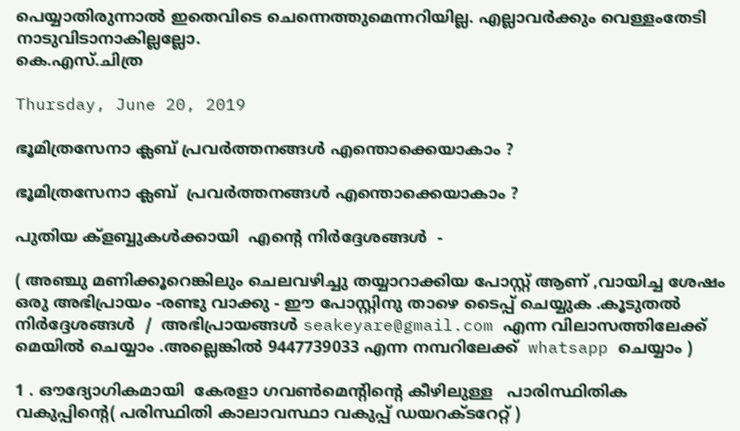പെയ്യാതിരുന്നാൽ ഇതെവിടെ ചെന്നെത്തുമെന്നറിയില്ല. എല്ലാവർക്കും വെള്ളംതേടി നാടുവിടാനാകില്ലല്ലോ.
കെ.എസ്.ചിത്ര

Thursday, June 20, 2019

ഭൂമിത്രസേനാ ക്ലബ് പ്രവർത്തനങ്ങൾ എന്തൊക്കെയാകാം ?

ഭൂമിത്രസേനാ ക്ലബ്  പ്രവർത്തനങ്ങൾ എന്തൊക്കെയാകാം ?

പുതിയ ക്ളബ്ബുകൾക്കായി  എൻ്റെ നിർദ്ദേശങ്ങൾ  -

( അഞ്ചു മണിക്കൂറെങ്കിലും ചെലവഴിച്ചു തയ്യാറാക്കിയ പോസ്റ്റ് ആണ് ,വായിച്ച ശേഷം ഒരു അഭിപ്രായം -രണ്ടു വാക്കു - ഈ പോസ്റ്റിനു താഴെ ടൈപ്പ് ചെയ്യുക .കൂടുതൽ നിർദ്ദേശങ്ങൾ  /  അഭിപ്രായങ്ങൾ seakeyare@gmail.com എന്ന വിലാസത്തിലേക്ക് മെയിൽ ചെയ്യാം .അല്ലെങ്കിൽ 9447739033 എന്ന നമ്പറിലേക്ക്  whatsapp ചെയ്യാം )

1 . ഔദ്യോഗികമായി  കേരളാ ഗവൺമെന്റിന്റെ കീഴിലുള്ള   പാരിസ്ഥിതിക വകുപ്പിന്റെ( പരിസ്ഥിതി കാലാവസ്ഥാ വകുപ്പ് ഡയറക്ടറേറ്റ് )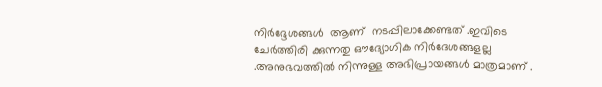നിർദ്ദേശങ്ങൾ  ആണ്  നടപ്പിലാക്കേണ്ടത് .ഇവിടെ ചേർത്തിരി ക്കുന്നതു ഔദ്യോഗിക നിർദേശങ്ങളല്ല .അനുഭവത്തിൽ നിന്നുള്ള അഭിപ്രായങ്ങൾ മാത്രമാണ് .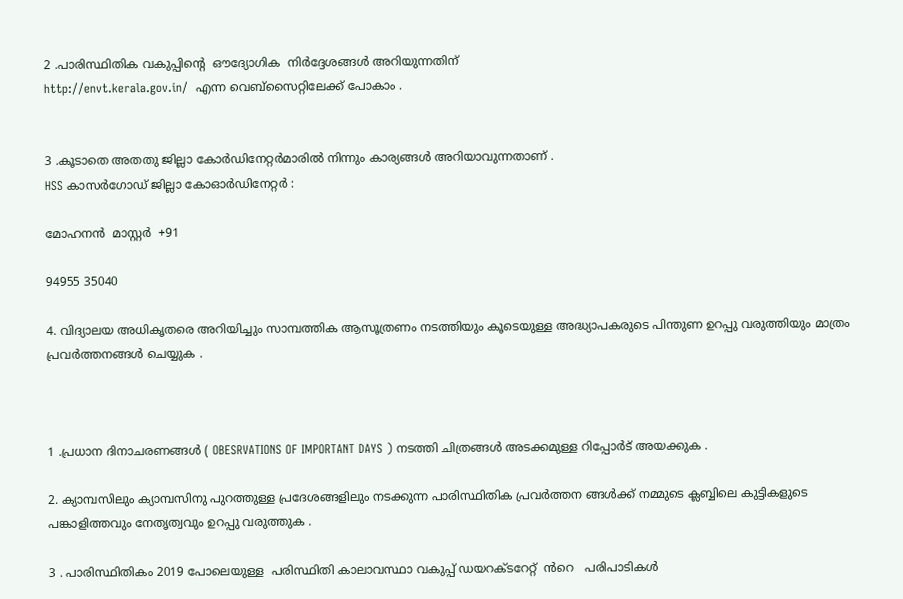2 .പാരിസ്ഥിതിക വകുപ്പിന്റെ  ഔദ്യോഗിക  നിർദ്ദേശങ്ങൾ അറിയുന്നതിന്
http://envt.kerala.gov.in/  എന്ന വെബ്സൈറ്റിലേക്ക് പോകാം .


3 .കൂടാതെ അതതു ജില്ലാ കോർഡിനേറ്റർമാരിൽ നിന്നും കാര്യങ്ങൾ അറിയാവുന്നതാണ് .
HSS കാസർഗോഡ് ജില്ലാ കോഓർഡിനേറ്റർ :

മോഹനൻ  മാസ്റ്റർ  +91

94955 35040

4. വിദ്യാലയ അധികൃതരെ അറിയിച്ചും സാമ്പത്തിക ആസൂത്രണം നടത്തിയും കൂടെയുള്ള അദ്ധ്യാപകരുടെ പിന്തുണ ഉറപ്പു വരുത്തിയും മാത്രം പ്രവർത്തനങ്ങൾ ചെയ്യുക .



1 .പ്രധാന ദിനാചരണങ്ങൾ ( OBESRVATIONS OF IMPORTANT DAYS ) നടത്തി ചിത്രങ്ങൾ അടക്കമുള്ള റിപ്പോർട് അയക്കുക .

2. ക്യാമ്പസിലും ക്യാമ്പസിനു പുറത്തുള്ള പ്രദേശങ്ങളിലും നടക്കുന്ന പാരിസ്ഥിതിക പ്രവർത്തന ങ്ങൾക്ക് നമ്മുടെ ക്ലബ്ബിലെ കുട്ടികളുടെ പങ്കാളിത്തവും നേതൃത്വവും ഉറപ്പു വരുത്തുക .

3 . പാരിസ്ഥിതികം 2019 പോലെയുള്ള  പരിസ്ഥിതി കാലാവസ്ഥാ വകുപ്പ് ഡയറക്ടറേറ്റ്  ൻറെ   പരിപാടികൾ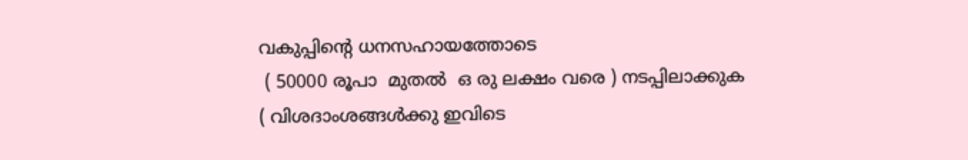വകുപ്പിന്റെ ധനസഹായത്തോടെ
 ( 50000 രൂപാ  മുതൽ  ഒ രു ലക്ഷം വരെ ) നടപ്പിലാക്കുക
( വിശദാംശങ്ങൾക്കു ഇവിടെ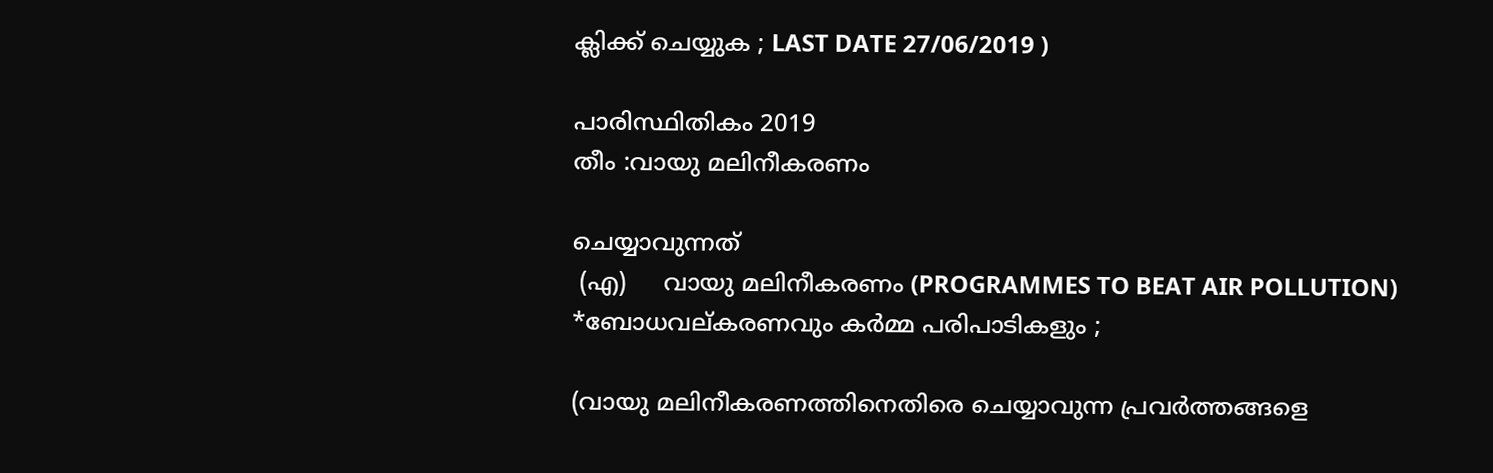ക്ലിക്ക് ചെയ്യുക ; LAST DATE 27/06/2019 )

പാരിസ്ഥിതികം 2019
തീം :വായു മലിനീകരണം

ചെയ്യാവുന്നത്
 (എ)     വായു മലിനീകരണം (PROGRAMMES TO BEAT AIR POLLUTION)
*ബോധവല്കരണവും കർമ്മ പരിപാടികളും ;

(വായു മലിനീകരണത്തിനെതിരെ ചെയ്യാവുന്ന പ്രവർത്തങ്ങളെ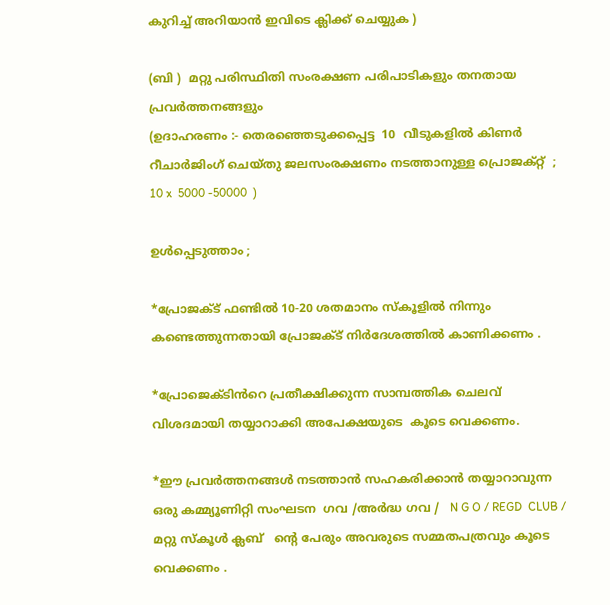കുറിച്ച് അറിയാൻ ഇവിടെ ക്ലിക്ക് ചെയ്യുക )

(ബി )  മറ്റു പരിസ്ഥിതി സംരക്ഷണ പരിപാടികളും തനതായ പ്രവർത്തനങ്ങളും
(ഉദാഹരണം :- തെരഞ്ഞെടുക്കപ്പെട്ട  10  വീടുകളിൽ കിണർ റീചാർജിംഗ്‌ ചെയ്തു ജലസംരക്ഷണം നടത്താനുള്ള പ്രൊജക്റ്റ്  ; 10 x  5000 -50000  )

ഉൾപ്പെടുത്താം ;

*പ്രോജക്ട് ഫണ്ടിൽ 10-20 ശതമാനം സ്‌കൂളിൽ നിന്നും കണ്ടെത്തുന്നതായി പ്രോജക്ട് നിർദേശത്തിൽ കാണിക്കണം .

*പ്രോജെക്ടിൻറെ പ്രതീക്ഷിക്കുന്ന സാമ്പത്തിക ചെലവ് വിശദമായി തയ്യാറാക്കി അപേക്ഷയുടെ  കൂടെ വെക്കണം.

*ഈ പ്രവർത്തനങ്ങൾ നടത്താൻ സഹകരിക്കാൻ തയ്യാറാവുന്ന ഒരു കമ്മ്യൂണിറ്റി സംഘടന  ഗവ /അർദ്ധ ഗവ /   N G O / REGD  CLUB /  മറ്റു സ്കൂൾ ക്ലബ്   ന്റെ പേരും അവരുടെ സമ്മതപത്രവും കൂടെ വെക്കണം .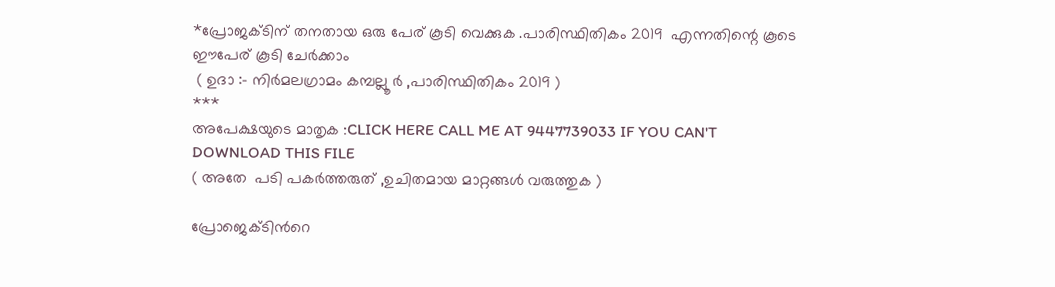*പ്രോജക്ടിന് തനതായ ഒരു പേര് കൂടി വെക്കുക .പാരിസ്ഥിതികം 2019  എന്നതിന്റെ കൂടെ ഈപേര് കൂടി ചേർക്കാം
 ( ഉദാ :- നിർമലഗ്രാമം കമ്പല്ലൂ ർ ,പാരിസ്ഥിതികം 2019 )
***
അപേക്ഷയുടെ മാതൃക :CLICK HERE CALL ME AT 9447739033 IF YOU CAN'T DOWNLOAD THIS FILE
( അതേ  പടി പകർത്തരുത് ,ഉചിതമായ മാറ്റങ്ങൾ വരുത്തുക )

പ്രോജെക്ടിൻറെ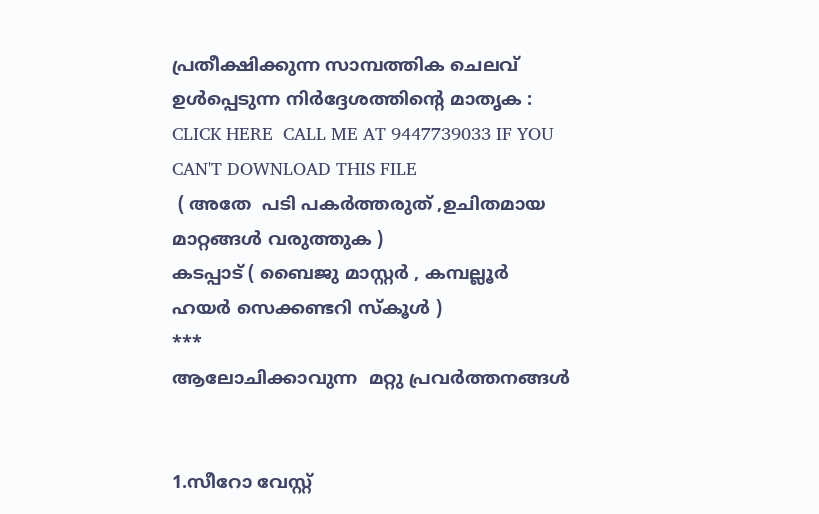പ്രതീക്ഷിക്കുന്ന സാമ്പത്തിക ചെലവ് ഉൾപ്പെടുന്ന നിർദ്ദേശത്തിന്റെ മാതൃക : CLICK HERE  CALL ME AT 9447739033 IF YOU CAN'T DOWNLOAD THIS FILE
 ( അതേ  പടി പകർത്തരുത് ,ഉചിതമായ മാറ്റങ്ങൾ വരുത്തുക )
കടപ്പാട് ( ബൈജു മാസ്റ്റർ , കമ്പല്ലൂർ ഹയർ സെക്കണ്ടറി സ്‌കൂൾ )
***
ആലോചിക്കാവുന്ന  മറ്റു പ്രവർത്തനങ്ങൾ


1.സീറോ വേസ്റ്റ്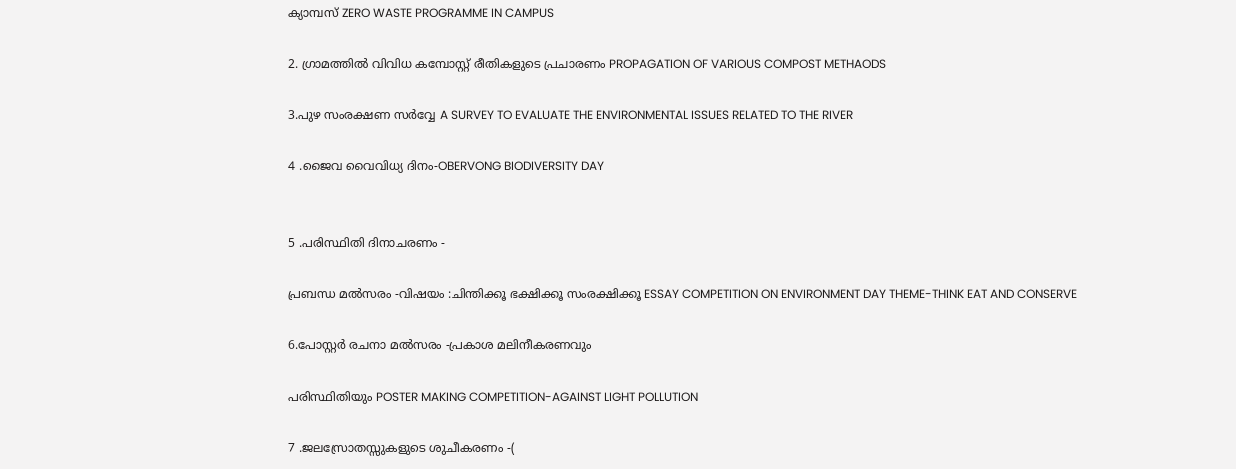ക്യാമ്പസ്‌ ZERO WASTE PROGRAMME IN CAMPUS

2. ഗ്രാമത്തിൽ വിവിധ കമ്പോസ്റ്റ് രീതികളുടെ പ്രചാരണം PROPAGATION OF VARIOUS COMPOST METHAODS

3.പുഴ സംരക്ഷണ സർവ്വേ A SURVEY TO EVALUATE THE ENVIRONMENTAL ISSUES RELATED TO THE RIVER

4 .ജൈവ വൈവിധ്യ ദിനം-OBERVONG BIODIVERSITY DAY


5 .പരിസ്ഥിതി ദിനാചരണം -

പ്രബന്ധ മൽസരം -വിഷയം :ചിന്തിക്കൂ ഭക്ഷിക്കൂ സംരക്ഷിക്കൂ ESSAY COMPETITION ON ENVIRONMENT DAY THEME-THINK EAT AND CONSERVE

6.പോസ്റ്റർ രചനാ മൽസരം -പ്രകാശ മലിനീകരണവും

പരിസ്ഥിതിയും POSTER MAKING COMPETITION-AGAINST LIGHT POLLUTION

7 .ജലസ്രോതസ്സുകളുടെ ശുചീകരണം -(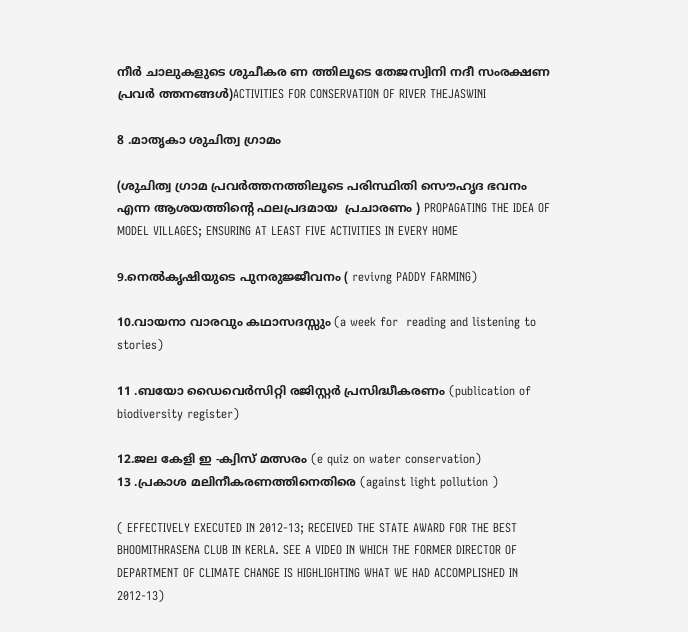നീർ ചാലുകളുടെ ശുചീകര ണ ത്തിലൂടെ തേജസ്വിനി നദീ സംരക്ഷണ പ്രവർ ത്തനങ്ങൾ)ACTIVITIES FOR CONSERVATION OF RIVER THEJASWINI

8 .മാതൃകാ ശുചിത്വ ഗ്രാമം

(ശുചിത്വ ഗ്രാമ പ്രവർത്തനത്തിലൂടെ പരിസ്ഥിതി സൌഹൃദ ഭവനം എന്ന ആശയത്തിന്റെ ഫലപ്രദമായ  പ്രചാരണം ) PROPAGATING THE IDEA OF MODEL VILLAGES; ENSURING AT LEAST FIVE ACTIVITIES IN EVERY HOME

9.നെൽകൃഷിയുടെ പുനരുജ്ജീവനം ( revivng PADDY FARMING)

10.വായനാ വാരവും കഥാസദസ്സും (a week for  reading and listening to stories)

11 .ബയോ ഡൈവെർസിറ്റി രജിസ്റ്റർ പ്രസിദ്ധീകരണം (publication of biodiversity register)

12.ജല കേളി ഇ -ക്വിസ് മത്സരം (e quiz on water conservation)
13 .പ്രകാശ മലിനീകരണത്തിനെതിരെ (against light pollution )

( EFFECTIVELY EXECUTED IN 2012-13; RECEIVED THE STATE AWARD FOR THE BEST BHOOMITHRASENA CLUB IN KERLA. SEE A VIDEO IN WHICH THE FORMER DIRECTOR OF DEPARTMENT OF CLIMATE CHANGE IS HIGHLIGHTING WHAT WE HAD ACCOMPLISHED IN 2012-13)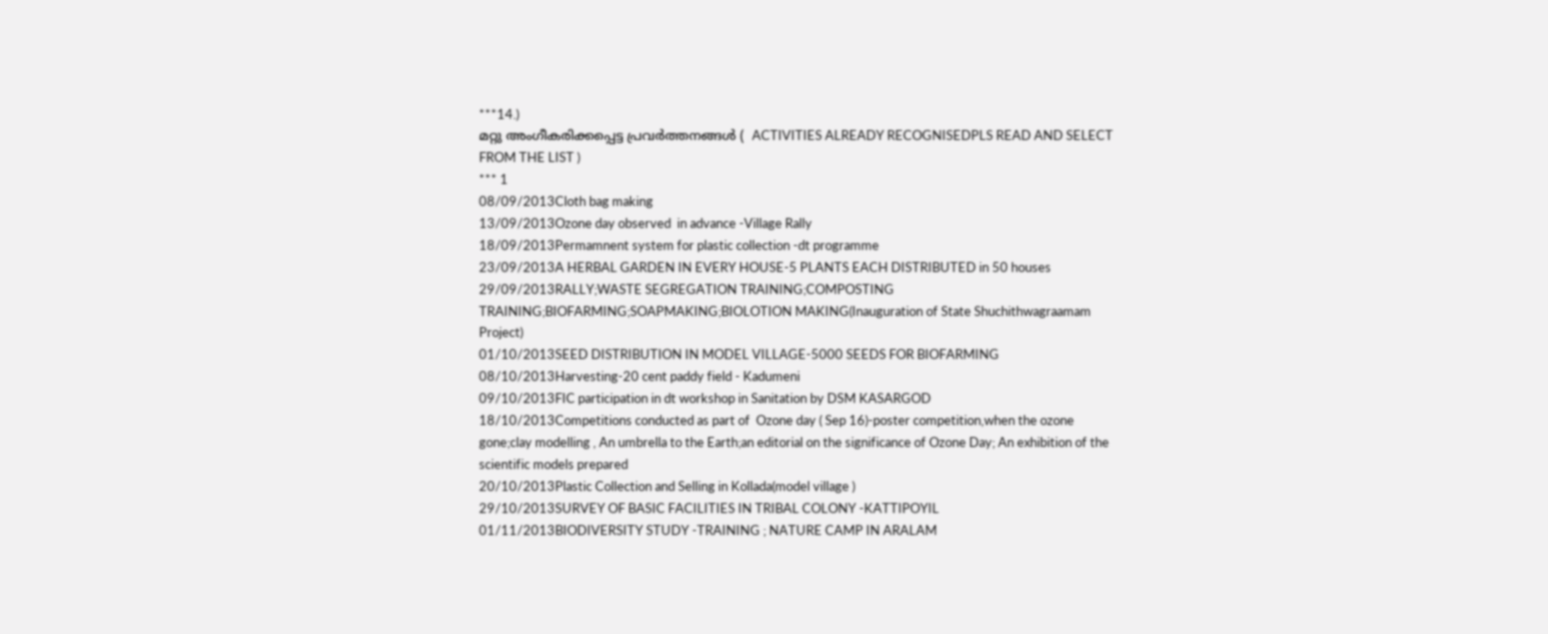***14.)
മറ്റു അംഗീകരിക്കപ്പെട്ട പ്രവർത്തനങ്ങൾ (  ACTIVITIES ALREADY RECOGNISEDPLS READ AND SELECT FROM THE LIST )
*** 1
08/09/2013Cloth bag making
13/09/2013Ozone day observed  in advance -Village Rally
18/09/2013Permamnent system for plastic collection -dt programme
23/09/2013A HERBAL GARDEN IN EVERY HOUSE-5 PLANTS EACH DISTRIBUTED in 50 houses
29/09/2013RALLY;WASTE SEGREGATION TRAINING;COMPOSTING TRAINING;BIOFARMING;SOAPMAKING;BIOLOTION MAKING(Inauguration of State Shuchithwagraamam Project)
01/10/2013SEED DISTRIBUTION IN MODEL VILLAGE-5000 SEEDS FOR BIOFARMING
08/10/2013Harvesting-20 cent paddy field - Kadumeni
09/10/2013FIC participation in dt workshop in Sanitation by DSM KASARGOD
18/10/2013Competitions conducted as part of  Ozone day ( Sep 16)-poster competition,when the ozone gone;clay modelling , An umbrella to the Earth;an editorial on the significance of Ozone Day; An exhibition of the scientific models prepared
20/10/2013Plastic Collection and Selling in Kollada(model village )
29/10/2013SURVEY OF BASIC FACILITIES IN TRIBAL COLONY -KATTIPOYIL
01/11/2013BIODIVERSITY STUDY -TRAINING ; NATURE CAMP IN ARALAM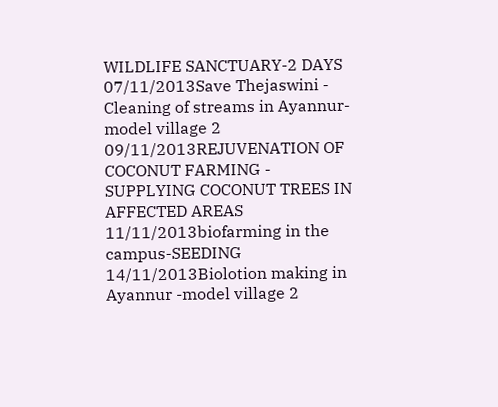WILDLIFE SANCTUARY-2 DAYS
07/11/2013Save Thejaswini - Cleaning of streams in Ayannur-model village 2
09/11/2013REJUVENATION OF COCONUT FARMING - SUPPLYING COCONUT TREES IN AFFECTED AREAS
11/11/2013biofarming in the campus-SEEDING
14/11/2013Biolotion making in Ayannur -model village 2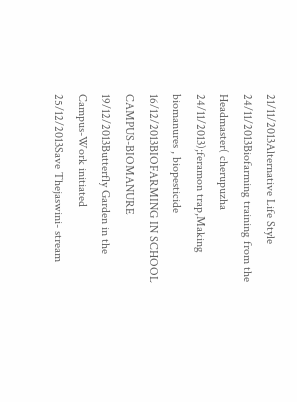21/11/2013Alternative Life Style
24/11/2013Biofarming training from the Headmaster( cherupuzha 24/11/2013);feramon trap,Making biomanures , biopesticide
16/12/2013BIOFARMING IN SCHOOL CAMPUS-BIOMANURE
19/12/2013Butterfly Garden in the Campus-Work initiated
25/12/2013Save Thejaswini- stream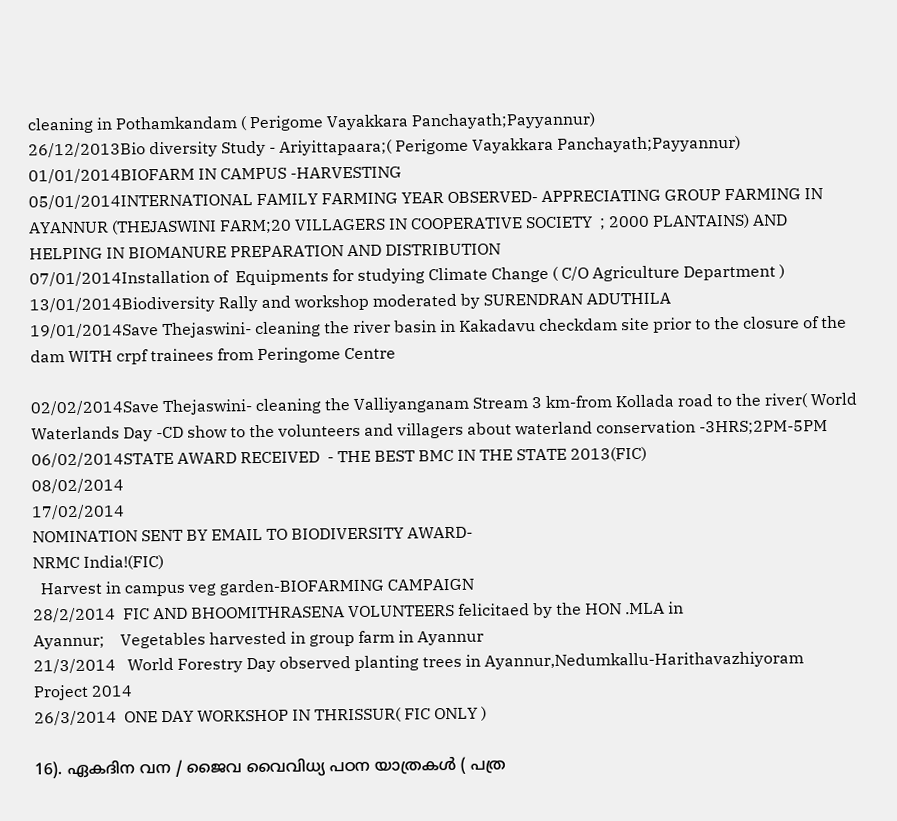cleaning in Pothamkandam ( Perigome Vayakkara Panchayath;Payyannur)
26/12/2013Bio diversity Study - Ariyittapaara;( Perigome Vayakkara Panchayath;Payyannur)
01/01/2014BIOFARM IN CAMPUS -HARVESTING
05/01/2014INTERNATIONAL FAMILY FARMING YEAR OBSERVED- APPRECIATING GROUP FARMING IN AYANNUR (THEJASWINI FARM;20 VILLAGERS IN COOPERATIVE SOCIETY  ; 2000 PLANTAINS) AND HELPING IN BIOMANURE PREPARATION AND DISTRIBUTION
07/01/2014Installation of  Equipments for studying Climate Change ( C/O Agriculture Department )
13/01/2014Biodiversity Rally and workshop moderated by SURENDRAN ADUTHILA
19/01/2014Save Thejaswini- cleaning the river basin in Kakadavu checkdam site prior to the closure of the dam WITH crpf trainees from Peringome Centre

02/02/2014Save Thejaswini- cleaning the Valliyanganam Stream 3 km-from Kollada road to the river( World  Waterlands Day -CD show to the volunteers and villagers about waterland conservation -3HRS;2PM-5PM
06/02/2014STATE AWARD RECEIVED  - THE BEST BMC IN THE STATE 2013(FIC)
08/02/2014
17/02/2014
NOMINATION SENT BY EMAIL TO BIODIVERSITY AWARD-
NRMC India!(FIC)
  Harvest in campus veg garden-BIOFARMING CAMPAIGN
28/2/2014  FIC AND BHOOMITHRASENA VOLUNTEERS felicitaed by the HON .MLA in                                   Ayannur;    Vegetables harvested in group farm in Ayannur
21/3/2014   World Forestry Day observed planting trees in Ayannur,Nedumkallu-Harithavazhiyoram                              Project 2014
26/3/2014  ONE DAY WORKSHOP IN THRISSUR( FIC ONLY )

16). ഏകദിന വന / ജൈവ വൈവിധ്യ പഠന യാത്രകൾ ( പത്ര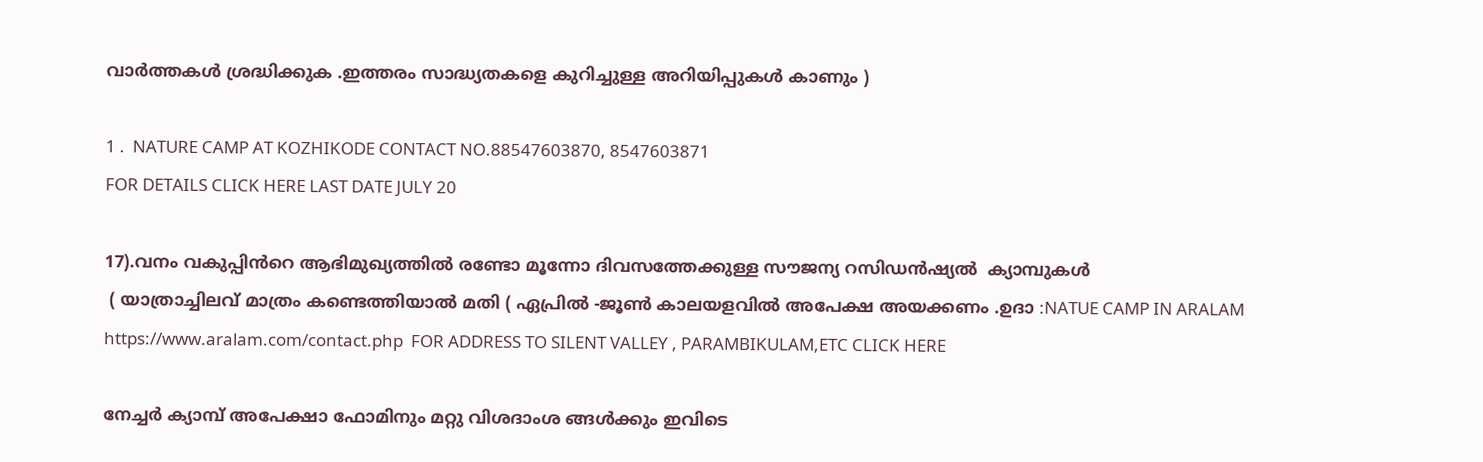വാർത്തകൾ ശ്രദ്ധിക്കുക .ഇത്തരം സാദ്ധ്യതകളെ കുറിച്ചുള്ള അറിയിപ്പുകൾ കാണും )

1 .  NATURE CAMP AT KOZHIKODE CONTACT NO.88547603870, 8547603871
FOR DETAILS CLICK HERE LAST DATE JULY 20

17).വനം വകുപ്പിൻറെ ആഭിമുഖ്യത്തിൽ രണ്ടോ മൂന്നോ ദിവസത്തേക്കുള്ള സൗജന്യ റസിഡൻഷ്യൽ  ക്യാമ്പുകൾ
 ( യാത്രാച്ചിലവ് മാത്രം കണ്ടെത്തിയാൽ മതി ( ഏപ്രിൽ -ജൂൺ കാലയളവിൽ അപേക്ഷ അയക്കണം .ഉദാ :NATUE CAMP IN ARALAM https://www.aralam.com/contact.php  FOR ADDRESS TO SILENT VALLEY , PARAMBIKULAM,ETC CLICK HERE

നേച്ചർ ക്യാമ്പ് അപേക്ഷാ ഫോമിനും മറ്റു വിശദാംശ ങ്ങൾക്കും ഇവിടെ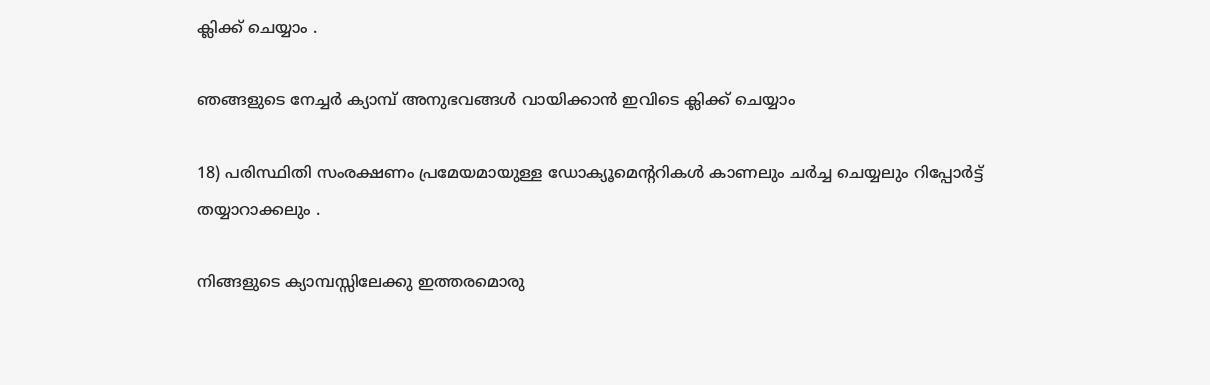ക്ലിക്ക് ചെയ്യാം .

ഞങ്ങളുടെ നേച്ചർ ക്യാമ്പ് അനുഭവങ്ങൾ വായിക്കാൻ ഇവിടെ ക്ലിക്ക് ചെയ്യാം

18) പരിസ്ഥിതി സംരക്ഷണം പ്രമേയമായുള്ള ഡോക്യൂമെന്ററികൾ കാണലും ചർച്ച ചെയ്യലും റിപ്പോർട്ട് തയ്യാറാക്കലും .

നിങ്ങളുടെ ക്യാമ്പസ്സിലേക്കു ഇത്തരമൊരു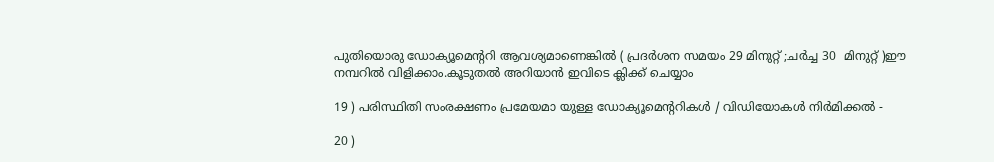പുതിയൊരു ഡോക്യൂമെന്ററി ആവശ്യമാണെങ്കിൽ ( പ്രദർശന സമയം 29 മിനുറ്റ് ;ചർച്ച 30  മിനുറ്റ് )ഈ നമ്പറിൽ വിളിക്കാം.കൂടുതൽ അറിയാൻ ഇവിടെ ക്ലിക്ക് ചെയ്യാം

19 ) പരിസ്ഥിതി സംരക്ഷണം പ്രമേയമാ യുള്ള ഡോക്യൂമെന്ററികൾ / വിഡിയോകൾ നിർമിക്കൽ -

20 )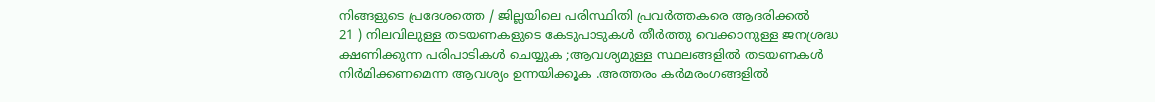നിങ്ങളുടെ പ്രദേശത്തെ / ജില്ലയിലെ പരിസ്ഥിതി പ്രവർത്തകരെ ആദരിക്കൽ
21 ) നിലവിലുള്ള തടയണകളുടെ കേടുപാടുകൾ തീർത്തു വെക്കാനുള്ള ജനശ്രദ്ധ ക്ഷണിക്കുന്ന പരിപാടികൾ ചെയ്യുക ;ആവശ്യമുള്ള സ്ഥലങ്ങളിൽ തടയണകൾ നിർമിക്കണമെന്ന ആവശ്യം ഉന്നയിക്കൂക .അത്തരം കർമരംഗങ്ങളിൽ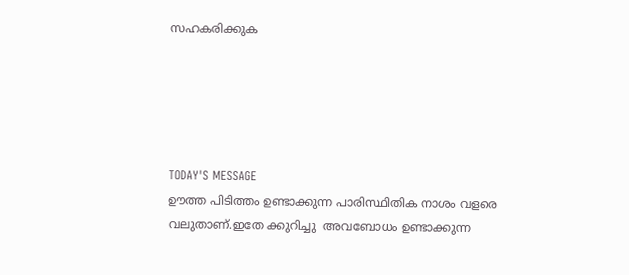സഹകരിക്കുക





TODAY'S MESSAGE
ഊത്ത പിടിത്തം ഉണ്ടാക്കുന്ന പാരിസ്ഥിതിക നാശം വളരെ വലുതാണ്.ഇതേ ക്കുറിച്ചു  അവബോധം ഉണ്ടാക്കുന്ന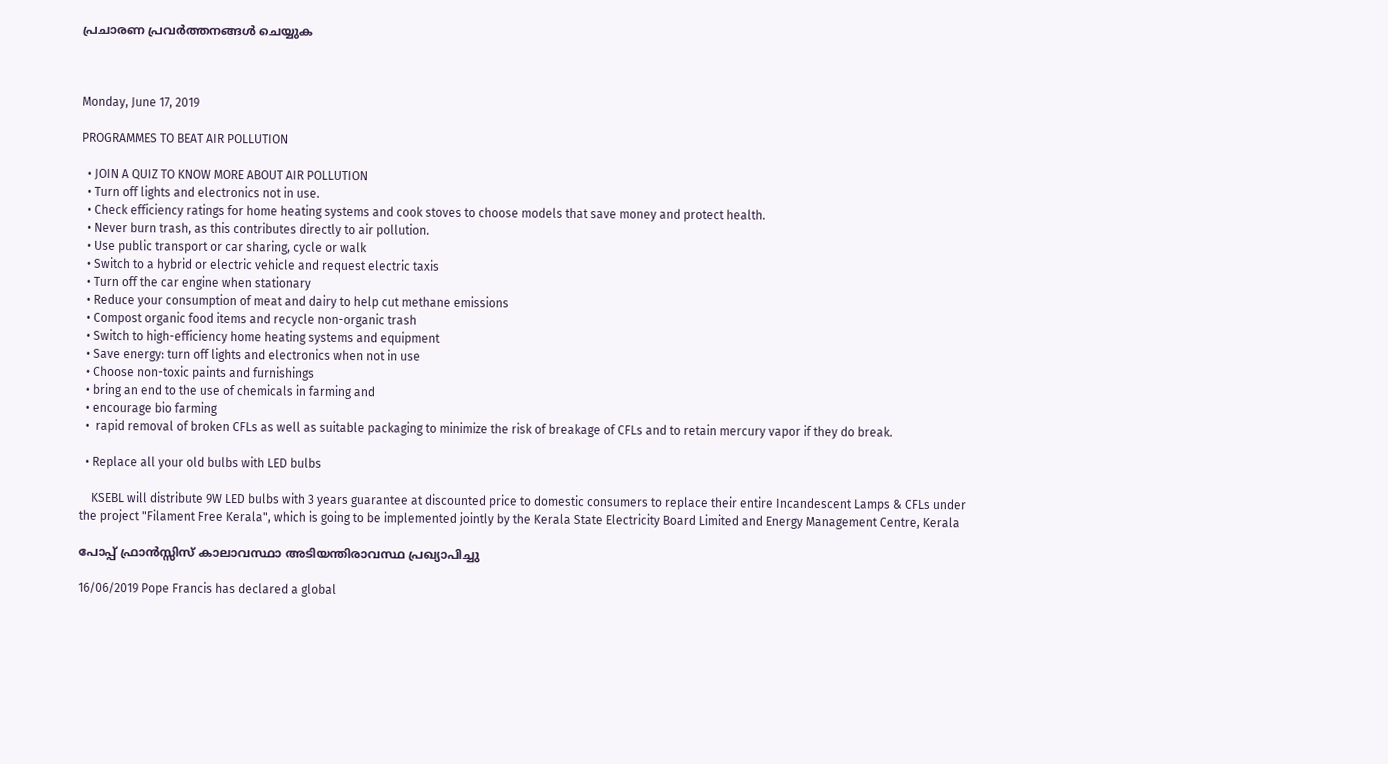പ്രചാരണ പ്രവർത്തനങ്ങൾ ചെയ്യുക



Monday, June 17, 2019

PROGRAMMES TO BEAT AIR POLLUTION

  • JOIN A QUIZ TO KNOW MORE ABOUT AIR POLLUTION
  • Turn off lights and electronics not in use.
  • Check efficiency ratings for home heating systems and cook stoves to choose models that save money and protect health.
  • Never burn trash, as this contributes directly to air pollution.
  • Use public transport or car sharing, cycle or walk
  • Switch to a hybrid or electric vehicle and request electric taxis
  • Turn off the car engine when stationary
  • Reduce your consumption of meat and dairy to help cut methane emissions
  • Compost organic food items and recycle non-organic trash
  • Switch to high-efficiency home heating systems and equipment
  • Save energy: turn off lights and electronics when not in use
  • Choose non-toxic paints and furnishings
  • bring an end to the use of chemicals in farming and
  • encourage bio farming
  •  rapid removal of broken CFLs as well as suitable packaging to minimize the risk of breakage of CFLs and to retain mercury vapor if they do break.

  • Replace all your old bulbs with LED bulbs

    KSEBL will distribute 9W LED bulbs with 3 years guarantee at discounted price to domestic consumers to replace their entire Incandescent Lamps & CFLs under the project "Filament Free Kerala", which is going to be implemented jointly by the Kerala State Electricity Board Limited and Energy Management Centre, Kerala

പോപ്പ് ഫ്രാൻസ്സിസ് കാലാവസ്ഥാ അടിയന്തിരാവസ്ഥ പ്രഖ്യാപിച്ചു

16/06/2019 Pope Francis has declared a global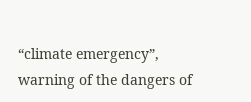“climate emergency”, warning of the dangers of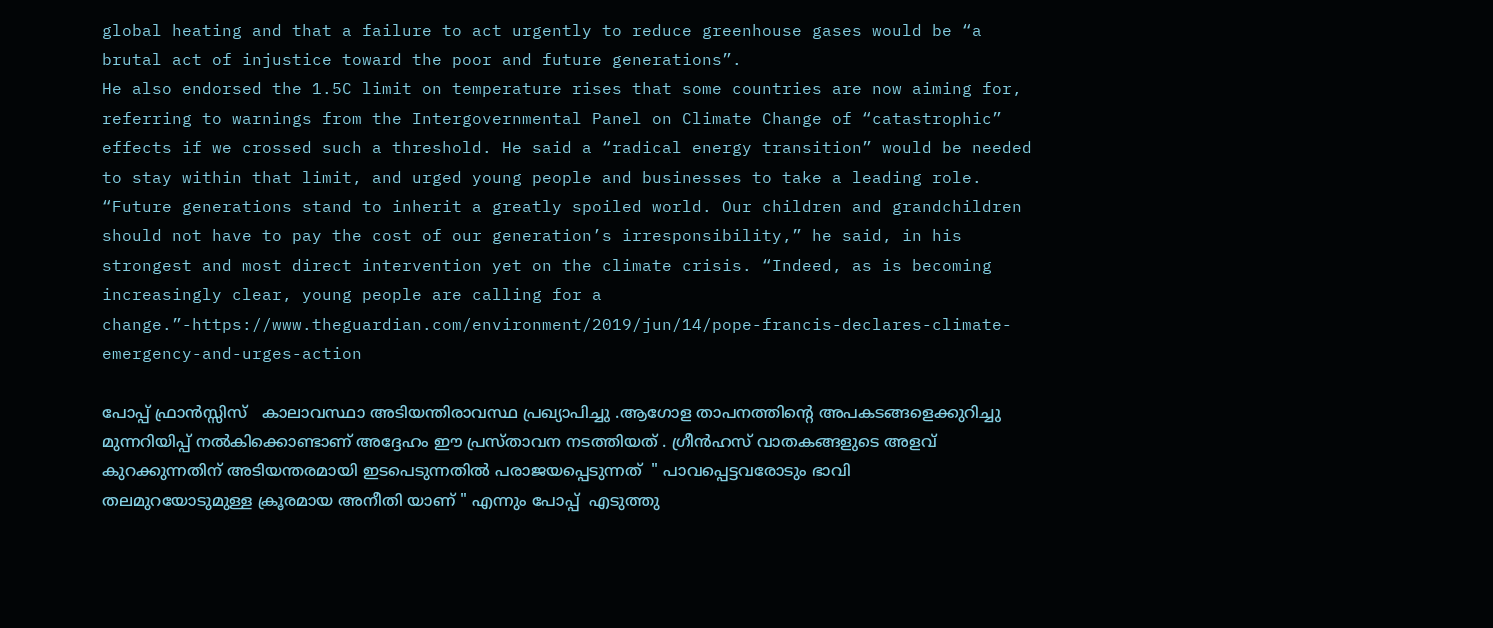global heating and that a failure to act urgently to reduce greenhouse gases would be “a brutal act of injustice toward the poor and future generations”.
He also endorsed the 1.5C limit on temperature rises that some countries are now aiming for, referring to warnings from the Intergovernmental Panel on Climate Change of “catastrophic” effects if we crossed such a threshold. He said a “radical energy transition” would be needed to stay within that limit, and urged young people and businesses to take a leading role.
“Future generations stand to inherit a greatly spoiled world. Our children and grandchildren should not have to pay the cost of our generation’s irresponsibility,” he said, in his strongest and most direct intervention yet on the climate crisis. “Indeed, as is becoming increasingly clear, young people are calling for a change.”-https://www.theguardian.com/environment/2019/jun/14/pope-francis-declares-climate-emergency-and-urges-action

പോപ്പ് ഫ്രാൻസ്സിസ്   കാലാവസ്ഥാ അടിയന്തിരാവസ്ഥ പ്രഖ്യാപിച്ചു .ആഗോള താപനത്തിന്റെ അപകടങ്ങളെക്കുറിച്ചു മുന്നറിയിപ്പ് നൽകിക്കൊണ്ടാണ് അദ്ദേഹം ഈ പ്രസ്‌താവന നടത്തിയത് . ഗ്രീൻഹസ് വാതകങ്ങളുടെ അളവ് കുറക്കുന്നതിന് അടിയന്തരമായി ഇടപെടുന്നതിൽ പരാജയപ്പെടുന്നത്  " പാവപ്പെട്ടവരോടും ഭാവി തലമുറയോടുമുള്ള ക്രൂരമായ അനീതി യാണ് " എന്നും പോപ്പ്  എടുത്തു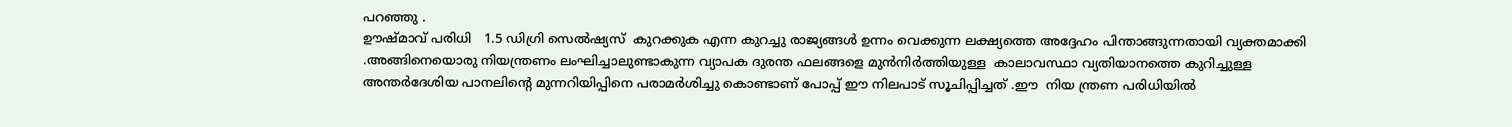പറഞ്ഞു .
ഊഷ്മാവ് പരിധി   1.5 ഡിഗ്രി സെൽഷ്യസ്  കുറക്കുക എന്ന കുറച്ചു രാജ്യങ്ങൾ ഉന്നം വെക്കുന്ന ലക്ഷ്യത്തെ അദ്ദേഹം പിന്താങ്ങുന്നതായി വ്യക്തമാക്കി .അങ്ങിനെയൊരു നിയന്ത്രണം ലംഘിച്ചാലുണ്ടാകുന്ന വ്യാപക ദുരന്ത ഫലങ്ങളെ മുൻനിർത്തിയുള്ള  കാലാവസ്ഥാ വ്യതിയാനത്തെ കുറിച്ചുള്ള അന്തർദേശിയ പാനലിന്റെ മുന്നറിയിപ്പിനെ പരാമർശിച്ചു കൊണ്ടാണ് പോപ്പ് ഈ നിലപാട് സൂചിപ്പിച്ചത് .ഈ  നിയ ന്ത്രണ പരിധിയിൽ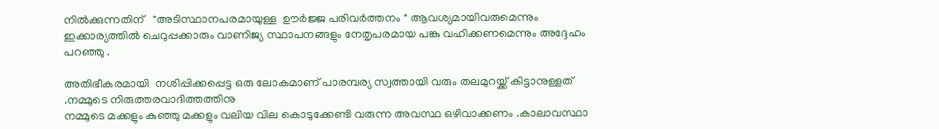നിൽക്കുന്നതിന്   "അടിസ്ഥാനപരമായുള്ള  ഊർജ്ജ പരിവർത്തനം " ആവശ്യമായിവരുമെന്നും ഇക്കാര്യത്തിൽ ചെറുപ്പക്കാരും വാണിജ്യ സ്ഥാപനങ്ങളും നേതൃപരമായ പങ്കു വഹിക്കണമെന്നും അദ്ദേഹം പറഞ്ഞു .

അതിഭീകരമായി  നശിപ്പിക്കപ്പെട്ട ഒരു ലോകമാണ് പാരമ്പര്യ സ്വത്തായി വരും തലമുറയ്ക്ക് കിട്ടാനുള്ളത് .നമ്മുടെ നിരുത്തരവാദിത്തത്തിനു
നമ്മുടെ മക്കളും കുഞ്ഞു മക്കളും വലിയ വില കൊടുക്കേണ്ടി വരുന്ന അവസ്ഥ ഒഴിവാക്കണം .കാലാവസ്ഥാ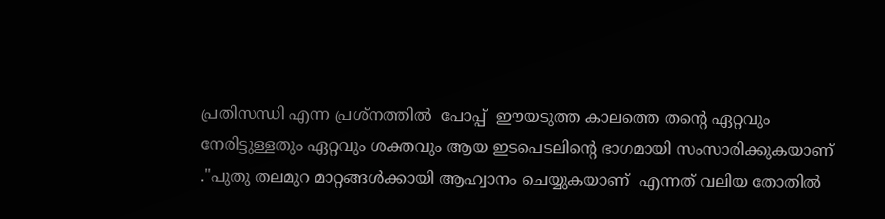പ്രതിസന്ധി എന്ന പ്രശ്നത്തിൽ  പോപ്പ്  ഈയടുത്ത കാലത്തെ തൻ്റെ ഏറ്റവും നേരിട്ടുള്ളതും ഏറ്റവും ശക്തവും ആയ ഇടപെടലിന്റെ ഭാഗമായി സംസാരിക്കുകയാണ്   ."പുതു തലമുറ മാറ്റങ്ങൾക്കായി ആഹ്വാനം ചെയ്യുകയാണ്  എന്നത് വലിയ തോതിൽ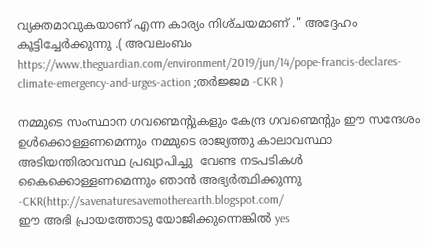വ്യക്തമാവുകയാണ് എന്ന കാര്യം നിശ്‌ചയമാണ് ." അദ്ദേഹം കൂട്ടിച്ചേർക്കുന്നു .( അവലംബം https://www.theguardian.com/environment/2019/jun/14/pope-francis-declares-climate-emergency-and-urges-action ;തർജ്ജമ -CKR )

നമ്മുടെ സംസ്ഥാന ഗവണ്മെന്റുകളും കേന്ദ്ര ഗവണ്മെന്റും ഈ സന്ദേശം ഉൾക്കൊള്ളണമെന്നും നമ്മുടെ രാജ്യത്തു കാലാവസ്ഥാ അടിയന്തിരാവസ്ഥ പ്രഖ്യാപിച്ചു  വേണ്ട നടപടികൾ കൈക്കൊള്ളണമെന്നും ഞാൻ അഭ്യർത്ഥിക്കുന്നു -CKR(http://savenaturesavemotherearth.blogspot.com/
ഈ അഭി പ്രായത്തോടു യോജിക്കുന്നെങ്കിൽ yes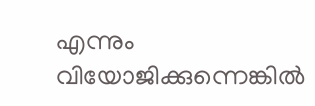എന്നും വിയോജിക്കുന്നെങ്കിൽ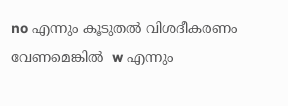no എന്നും കൂടുതൽ വിശദീകരണം വേണമെങ്കിൽ  w എന്നും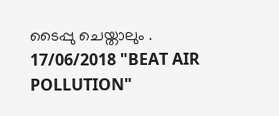ടൈപ്പു ചെയ്താലും .
17/06/2018 "BEAT AIR POLLUTION"